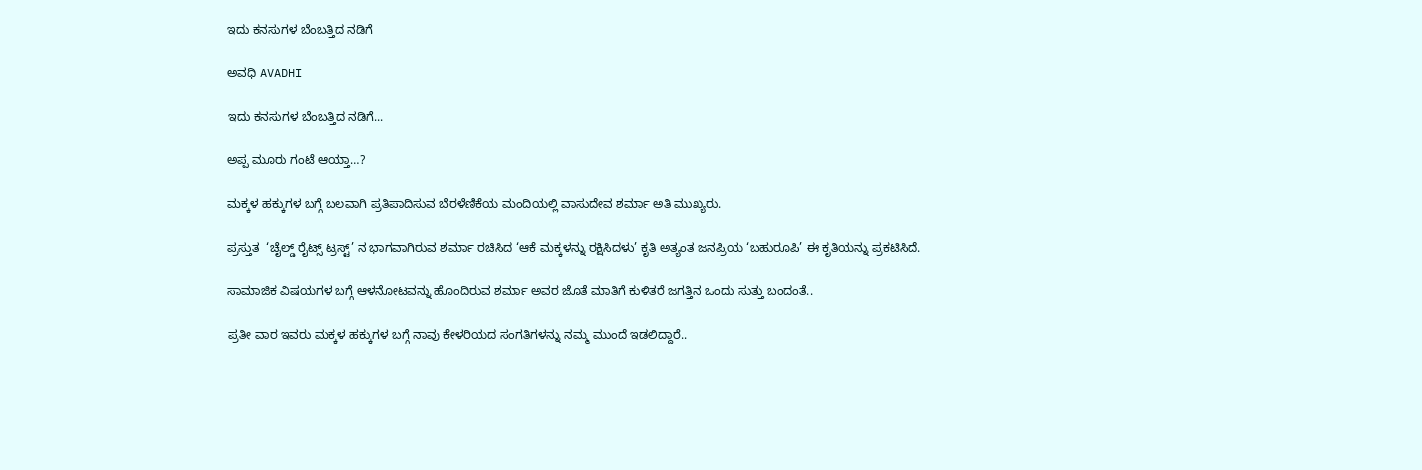ಇದು ಕನಸುಗಳ ಬೆಂಬತ್ತಿದ ನಡಿಗೆ‍

ಅವಧಿ AVADHI

ಇದು ಕನಸುಗಳ ಬೆಂಬತ್ತಿದ ನಡಿಗೆ...

ಅಪ್ಪ ಮೂರು ಗಂಟೆ ಆಯ್ತಾ…?

ಮಕ್ಕಳ ಹಕ್ಕುಗಳ ಬಗ್ಗೆ ಬಲವಾಗಿ ಪ್ರತಿಪಾದಿಸುವ ಬೆರಳೆಣಿಕೆಯ ಮಂದಿಯಲ್ಲಿ ವಾಸುದೇವ ಶರ್ಮಾ ಅತಿ ಮುಖ್ಯರು.

ಪ್ರಸ್ತುತ  ‘ಚೈಲ್ಡ್ ರೈಟ್ಸ್ ಟ್ರಸ್ಟ್’ ನ ಭಾಗವಾಗಿರುವ ಶರ್ಮಾ ರಚಿಸಿದ ‘ಆಕೆ ಮಕ್ಕಳನ್ನು ರಕ್ಷಿಸಿದಳು’ ಕೃತಿ ಅತ್ಯಂತ ಜನಪ್ರಿಯ ‘ಬಹುರೂಪಿ’ ಈ ಕೃತಿಯನ್ನು ಪ್ರಕಟಿಸಿದೆ.

ಸಾಮಾಜಿಕ ವಿಷಯಗಳ ಬಗ್ಗೆ ಆಳನೋಟವನ್ನು ಹೊಂದಿರುವ ಶರ್ಮಾ ಅವರ ಜೊತೆ ಮಾತಿಗೆ ಕುಳಿತರೆ ಜಗತ್ತಿನ ಒಂದು ಸುತ್ತು ಬಂದಂತೆ..

ಪ್ರತೀ ವಾರ ಇವರು ಮಕ್ಕಳ ಹಕ್ಕುಗಳ ಬಗ್ಗೆ ನಾವು ಕೇಳರಿಯದ ಸಂಗತಿಗಳನ್ನು ನಮ್ಮ ಮುಂದೆ ಇಡಲಿದ್ದಾರೆ..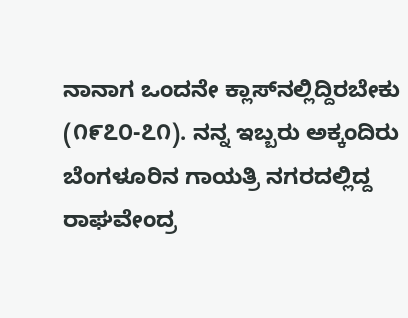ನಾನಾಗ ಒಂದನೇ ಕ್ಲಾಸ್‌ನಲ್ಲಿದ್ದಿರಬೇಕು (೧೯೭೦-೭೧). ನನ್ನ ಇಬ್ಬರು ಅಕ್ಕಂದಿರು ಬೆಂಗಳೂರಿನ ಗಾಯತ್ರಿ ನಗರದಲ್ಲಿದ್ದ ರಾಘವೇಂದ್ರ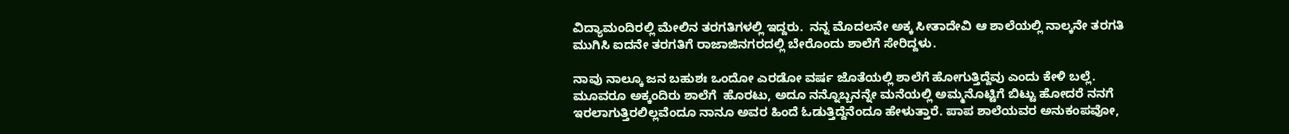ವಿದ್ಯಾಮಂದಿರಲ್ಲಿ ಮೇಲಿನ ತರಗತಿಗಳಲ್ಲಿ ಇದ್ದರು.  ನನ್ನ ಮೊದಲನೇ ಅಕ್ಕ ಸೀತಾದೇವಿ ಆ ಶಾಲೆಯಲ್ಲಿ ನಾಲ್ಕನೇ ತರಗತಿ ಮುಗಿಸಿ ಐದನೇ ತರಗತಿಗೆ ರಾಜಾಜಿನಗರದಲ್ಲಿ ಬೇರೊಂದು ಶಾಲೆಗೆ ಸೇರಿದ್ದಳು.

ನಾವು ನಾಲ್ಕೂ ಜನ ಬಹುಶಃ ಒಂದೋ ಎರಡೋ ವರ್ಷ ಜೊತೆಯಲ್ಲಿ ಶಾಲೆಗೆ ಹೋಗುತ್ತಿದ್ದೆವು ಎಂದು ಕೇಳಿ ಬಲ್ಲೆ. ಮೂವರೂ ಅಕ್ಕಂದಿರು ಶಾಲೆಗೆ  ಹೊರಟು, ಅದೂ ನನ್ನೊಬ್ಬನನ್ನೇ ಮನೆಯಲ್ಲಿ ಅಮ್ಮನೊಟ್ಟಿಗೆ ಬಿಟ್ಟು ಹೋದರೆ ನನಗೆ  ಇರಲಾಗುತ್ತಿರಲಿಲ್ಲವೆಂದೂ ನಾನೂ ಅವರ ಹಿಂದೆ ಓಡುತ್ತಿದ್ದೆನೆಂದೂ ಹೇಳುತ್ತಾರೆ. ಪಾಪ ಶಾಲೆಯವರ ಅನುಕಂಪವೋ,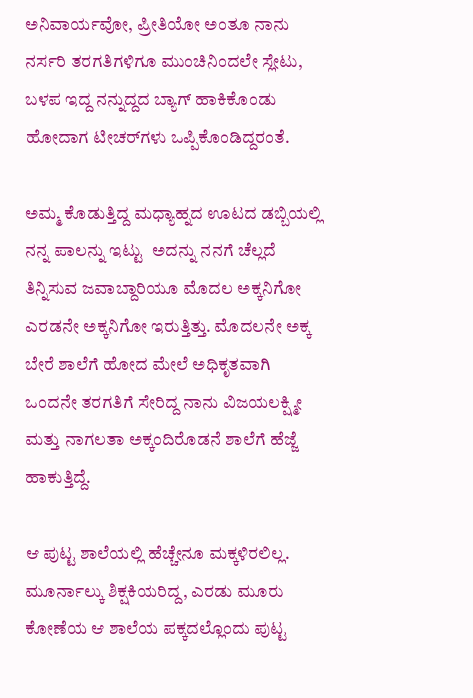ಅನಿವಾರ್ಯವೋ, ಪ್ರೀತಿಯೋ ಅಂತೂ ನಾನು ನರ್ಸರಿ ತರಗತಿಗಳಿಗೂ ಮುಂಚಿನಿಂದಲೇ ಸ್ಲೇಟು, ಬಳಪ ಇದ್ದ ನನ್ನುದ್ದದ ಬ್ಯಾಗ್‌ ಹಾಕಿಕೊಂಡು ಹೋದಾಗ ಟೀಚರ್‌ಗಳು ಒಪ್ಪಿಕೊಂಡಿದ್ದರಂತೆ.

ಅಮ್ಮ ಕೊಡುತ್ತಿದ್ದ ಮಧ್ಯಾಹ್ನದ ಊಟದ ಡಬ್ಬಿಯಲ್ಲಿ ನನ್ನ ಪಾಲನ್ನು ಇಟ್ಟು  ಅದನ್ನು ನನಗೆ ಚೆಲ್ಲದೆ ತಿನ್ನಿಸುವ ಜವಾಬ್ದಾರಿಯೂ ಮೊದಲ ಅಕ್ಕನಿಗೋ ಎರಡನೇ ಅಕ್ಕನಿಗೋ ಇರುತ್ತಿತ್ತು. ಮೊದಲನೇ ಅಕ್ಕ ಬೇರೆ ಶಾಲೆಗೆ ಹೋದ ಮೇಲೆ ಅಧಿಕೃತವಾಗಿ ಒಂದನೇ ತರಗತಿಗೆ ಸೇರಿದ್ದ ನಾನು ವಿಜಯಲಕ್ಷ್ಮೀ ಮತ್ತು ನಾಗಲತಾ ಅಕ್ಕಂದಿರೊಡನೆ ಶಾಲೆಗೆ ಹೆಜ್ಜೆ ಹಾಕುತ್ತಿದ್ದೆ.

ಆ ಪುಟ್ಟ ಶಾಲೆಯಲ್ಲಿ ಹೆಚ್ಚೇನೂ ಮಕ್ಕಳಿರಲಿಲ್ಲ. ಮೂರ್ನಾಲ್ಕು ಶಿಕ್ಷಕಿಯರಿದ್ದ, ಎರಡು ಮೂರು ಕೋಣೆಯ ಆ ಶಾಲೆಯ ಪಕ್ಕದಲ್ಲೊಂದು ಪುಟ್ಟ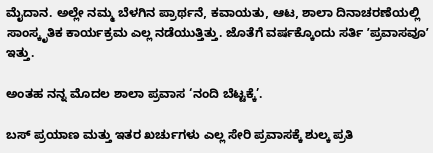ಮೈದಾನ. ಅಲ್ಲೇ ನಮ್ಮ ಬೆಳಗಿನ ಪ್ರಾರ್ಥನೆ, ಕವಾಯತು, ಆಟ, ಶಾಲಾ ದಿನಾಚರಣೆಯಲ್ಲಿ ಸಾಂಸ್ಕೃತಿಕ ಕಾರ್ಯಕ್ರಮ ಎಲ್ಲ ನಡೆಯುತ್ತಿತ್ತು. ಜೊತೆಗೆ ವರ್ಷಕ್ಕೊಂದು ಸರ್ತಿ ʼಪ್ರವಾಸವೂʼ ಇತ್ತು.

ಅಂತಹ ನನ್ನ ಮೊದಲ ಶಾಲಾ ಪ್ರವಾಸ ‘ನಂದಿ ಬೆಟ್ಟಕ್ಕೆ’.

ಬಸ್‌ ಪ್ರಯಾಣ ಮತ್ತು ಇತರ ಖರ್ಚುಗಳು ಎಲ್ಲ ಸೇರಿ ಪ್ರವಾಸಕ್ಕೆ ಶುಲ್ಕ ಪ್ರತಿ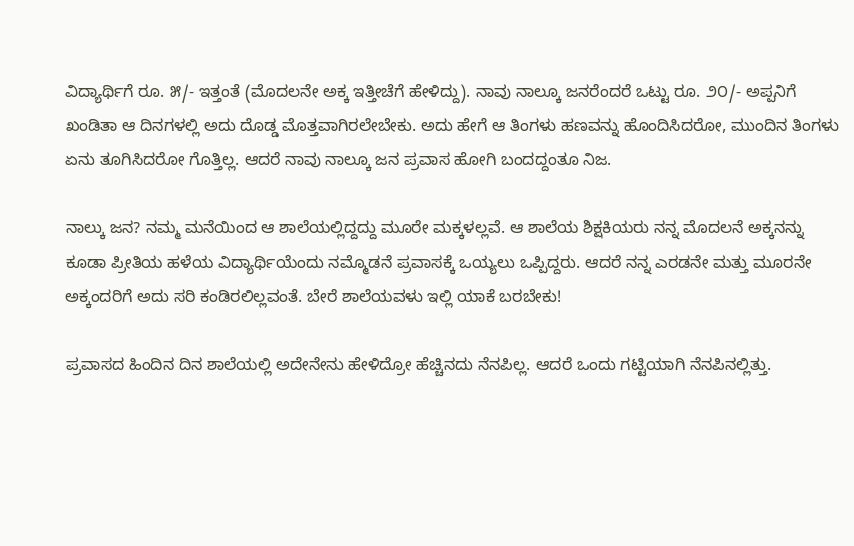ವಿದ್ಯಾರ್ಥಿಗೆ ರೂ. ೫/- ಇತ್ತಂತೆ (ಮೊದಲನೇ ಅಕ್ಕ ಇತ್ತೀಚೆಗೆ ಹೇಳಿದ್ದು). ನಾವು ನಾಲ್ಕೂ ಜನರೆಂದರೆ ಒಟ್ಟು ರೂ. ೨೦/- ಅಪ್ಪನಿಗೆ ಖಂಡಿತಾ ಆ ದಿನಗಳಲ್ಲಿ ಅದು ದೊಡ್ಡ ಮೊತ್ತವಾಗಿರಲೇಬೇಕು. ಅದು ಹೇಗೆ ಆ ತಿಂಗಳು ಹಣವನ್ನು ಹೊಂದಿಸಿದರೋ, ಮುಂದಿನ ತಿಂಗಳು ಏನು ತೂಗಿಸಿದರೋ ಗೊತ್ತಿಲ್ಲ. ಆದರೆ ನಾವು ನಾಲ್ಕೂ ಜನ ಪ್ರವಾಸ ಹೋಗಿ ಬಂದದ್ದಂತೂ ನಿಜ.

ನಾಲ್ಕು ಜನ? ನಮ್ಮ ಮನೆಯಿಂದ ಆ ಶಾಲೆಯಲ್ಲಿದ್ದದ್ದು ಮೂರೇ ಮಕ್ಕಳಲ್ಲವೆ. ಆ ಶಾಲೆಯ ಶಿಕ್ಷಕಿಯರು ನನ್ನ ಮೊದಲನೆ ಅಕ್ಕನನ್ನು ಕೂಡಾ ಪ್ರೀತಿಯ ಹಳೆಯ ವಿದ್ಯಾರ್ಥಿಯೆಂದು ನಮ್ಮೊಡನೆ ಪ್ರವಾಸಕ್ಕೆ ಒಯ್ಯಲು ಒಪ್ಪಿದ್ದರು. ಆದರೆ ನನ್ನ ಎರಡನೇ ಮತ್ತು ಮೂರನೇ ಅಕ್ಕಂದರಿಗೆ ಅದು ಸರಿ ಕಂಡಿರಲಿಲ್ಲವಂತೆ. ಬೇರೆ ಶಾಲೆಯವಳು ಇಲ್ಲಿ ಯಾಕೆ ಬರಬೇಕು!

ಪ್ರವಾಸದ ಹಿಂದಿನ ದಿನ ಶಾಲೆಯಲ್ಲಿ ಅದೇನೇನು ಹೇಳಿದ್ರೋ ಹೆಚ್ಚಿನದು ನೆನಪಿಲ್ಲ. ಆದರೆ ಒಂದು ಗಟ್ಟಿಯಾಗಿ ನೆನಪಿನಲ್ಲಿತ್ತು.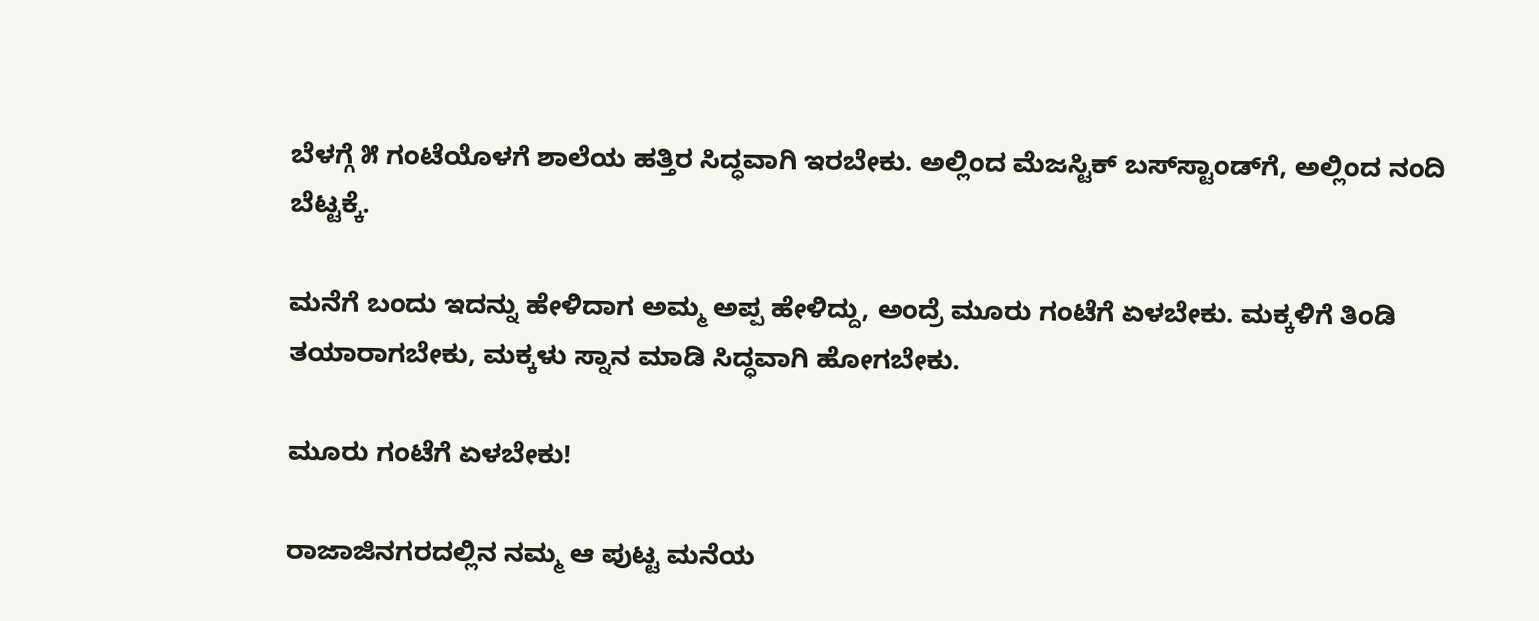ಬೆಳಗ್ಗೆ ೫ ಗಂಟೆಯೊಳಗೆ ಶಾಲೆಯ ಹತ್ತಿರ ಸಿದ್ಧವಾಗಿ ಇರಬೇಕು. ಅಲ್ಲಿಂದ ಮೆಜಸ್ಟಿಕ್‌ ಬಸ್‌ಸ್ಟಾಂಡ್‌ಗೆ, ಅಲ್ಲಿಂದ ನಂದಿ ಬೆಟ್ಟಕ್ಕೆ.

ಮನೆಗೆ ಬಂದು ಇದನ್ನು ಹೇಳಿದಾಗ ಅಮ್ಮ ಅಪ್ಪ ಹೇಳಿದ್ದು, ಅಂದ್ರೆ ಮೂರು ಗಂಟೆಗೆ ಏಳಬೇಕು. ಮಕ್ಕಳಿಗೆ ತಿಂಡಿ ತಯಾರಾಗಬೇಕು, ಮಕ್ಕಳು ಸ್ನಾನ ಮಾಡಿ ಸಿದ್ಧವಾಗಿ ಹೋಗಬೇಕು.

ಮೂರು ಗಂಟೆಗೆ ಏಳಬೇಕು!

ರಾಜಾಜಿನಗರದಲ್ಲಿನ ನಮ್ಮ ಆ ಪುಟ್ಟ ಮನೆಯ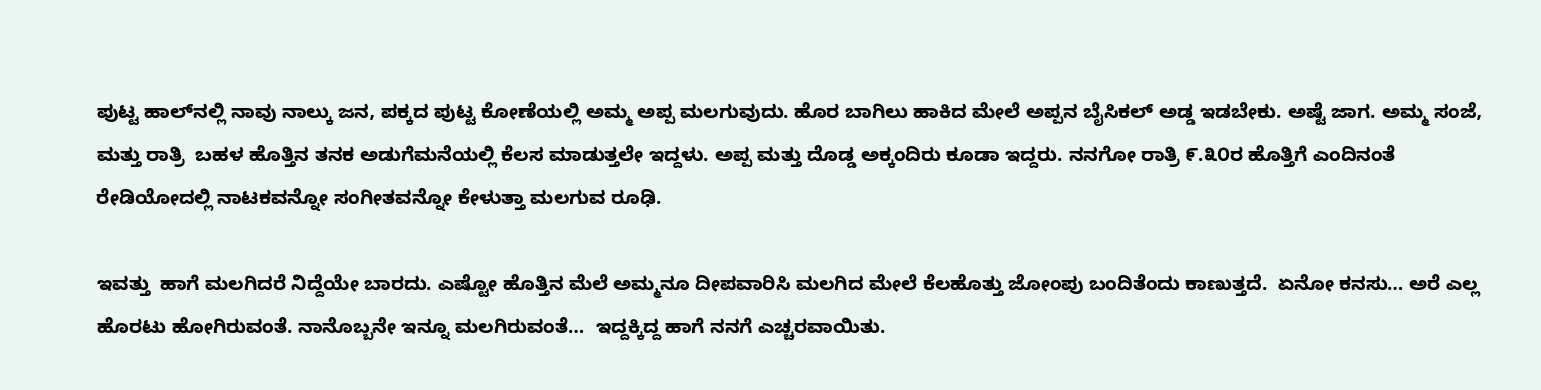ಪುಟ್ಟ ಹಾಲ್‌ನಲ್ಲಿ ನಾವು ನಾಲ್ಕು ಜನ, ಪಕ್ಕದ ಪುಟ್ಟ ಕೋಣೆಯಲ್ಲಿ ಅಮ್ಮ ಅಪ್ಪ ಮಲಗುವುದು. ಹೊರ ಬಾಗಿಲು ಹಾಕಿದ ಮೇಲೆ ಅಪ್ಪನ ಬೈಸಿಕಲ್‌ ಅಡ್ಡ ಇಡಬೇಕು. ಅಷ್ಟೆ ಜಾಗ. ಅಮ್ಮ ಸಂಜೆ, ಮತ್ತು ರಾತ್ರಿ  ಬಹಳ ಹೊತ್ತಿನ ತನಕ ಅಡುಗೆಮನೆಯಲ್ಲಿ ಕೆಲಸ ಮಾಡುತ್ತಲೇ ಇದ್ದಳು. ಅಪ್ಪ ಮತ್ತು ದೊಡ್ಡ ಅಕ್ಕಂದಿರು ಕೂಡಾ ಇದ್ದರು. ನನಗೋ ರಾತ್ರಿ ೯.೩೦ರ ಹೊತ್ತಿಗೆ ಎಂದಿನಂತೆ ರೇಡಿಯೋದಲ್ಲಿ ನಾಟಕವನ್ನೋ ಸಂಗೀತವನ್ನೋ ಕೇಳುತ್ತಾ ಮಲಗುವ ರೂಢಿ.

ಇವತ್ತು  ಹಾಗೆ ಮಲಗಿದರೆ ನಿದ್ದೆಯೇ ಬಾರದು. ಎಷ್ಟೋ ಹೊತ್ತಿನ ಮೆಲೆ ಅಮ್ಮನೂ ದೀಪವಾರಿಸಿ ಮಲಗಿದ ಮೇಲೆ ಕೆಲಹೊತ್ತು ಜೋಂಪು ಬಂದಿತೆಂದು ಕಾಣುತ್ತದೆ.  ಏನೋ ಕನಸು… ಅರೆ ಎಲ್ಲ ಹೊರಟು ಹೋಗಿರುವಂತೆ. ನಾನೊಬ್ಬನೇ ಇನ್ನೂ ಮಲಗಿರುವಂತೆ…  ಇದ್ದಕ್ಕಿದ್ದ ಹಾಗೆ ನನಗೆ ಎಚ್ಚರವಾಯಿತು.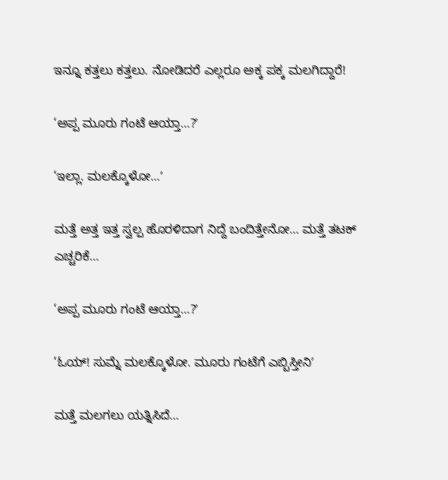ಇನ್ನೂ ಕತ್ತಲು ಕತ್ತಲು. ನೋಡಿದರೆ ಎಲ್ಲರೂ ಅಕ್ಕ ಪಕ್ಕ ಮಲಗಿದ್ದಾರೆ!

‘ಅಪ್ಪ ಮೂರು ಗಂಟೆ ಆಯ್ತಾ…?ʼ

‘ಇಲ್ಲಾ. ಮಲಕ್ಕೊಳೋ…ʼ

ಮತ್ತೆ ಅತ್ತ ಇತ್ತ ಸ್ವಲ್ಪ ಹೊರಳಿದಾಗ ನಿದ್ದೆ ಬಂದಿತ್ತೇನೋ… ಮತ್ತೆ ತಟಕ್‌ ಎಚ್ಚರಿಕೆ…

‘ಅಪ್ಪ ಮೂರು ಗಂಟೆ ಆಯ್ತಾ…?ʼ

‘ಓಯ್! ಸುಮ್ನೆ ಮಲಕ್ಕೊಳೋ. ಮೂರು ಗಂಟೆಗೆ ಎಬ್ಬಿಸ್ತೀನಿʼ

ಮತ್ತೆ ಮಲಗಲು ಯತ್ನಿಸಿದೆ…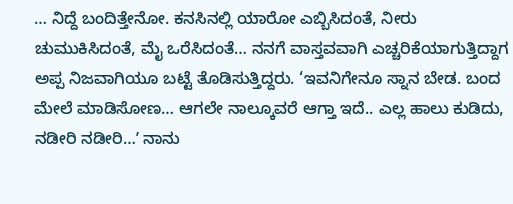… ನಿದ್ದೆ ಬಂದಿತ್ತೇನೋ. ಕನಸಿನಲ್ಲಿ ಯಾರೋ ಎಬ್ಬಿಸಿದಂತೆ, ನೀರು ಚುಮುಕಿಸಿದಂತೆ, ಮೈ ಒರೆಸಿದಂತೆ… ನನಗೆ ವಾಸ್ತವವಾಗಿ ಎಚ್ಚರಿಕೆಯಾಗುತ್ತಿದ್ದಾಗ ಅಪ್ಪ ನಿಜವಾಗಿಯೂ ಬಟ್ಟೆ ತೊಡಿಸುತ್ತಿದ್ದರು. ‘ಇವನಿಗೇನೂ ಸ್ನಾನ ಬೇಡ. ಬಂದ ಮೇಲೆ ಮಾಡಿಸೋಣ… ಆಗಲೇ ನಾಲ್ಕೂವರೆ ಆಗ್ತಾ ಇದೆ.. ಎಲ್ಲ ಹಾಲು ಕುಡಿದು, ನಡೀರಿ ನಡೀರಿ…ʼ ನಾನು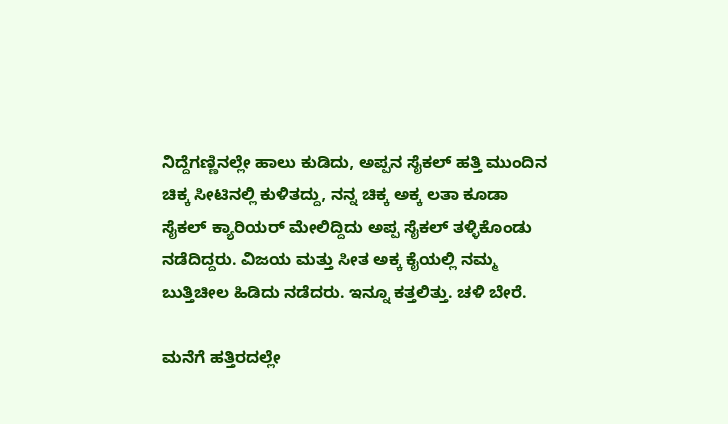ನಿದ್ದೆಗಣ್ಣಿನಲ್ಲೇ ಹಾಲು ಕುಡಿದು, ಅಪ್ಪನ ಸೈಕಲ್‌ ಹತ್ತಿ ಮುಂದಿನ ಚಿಕ್ಕ ಸೀಟಿನಲ್ಲಿ ಕುಳಿತದ್ದು, ನನ್ನ ಚಿಕ್ಕ ಅಕ್ಕ ಲತಾ ಕೂಡಾ ಸೈಕಲ್‌ ಕ್ಯಾರಿಯರ್‌ ಮೇಲಿದ್ದಿದು ಅಪ್ಪ ಸೈಕಲ್‌ ತಳ್ಳಿಕೊಂಡು ನಡೆದಿದ್ದರು. ವಿಜಯ ಮತ್ತು ಸೀತ ಅಕ್ಕ ಕೈಯಲ್ಲಿ ನಮ್ಮ ಬುತ್ತಿಚೀಲ ಹಿಡಿದು ನಡೆದರು. ಇನ್ನೂ ಕತ್ತಲಿತ್ತು. ಚಳಿ ಬೇರೆ.

ಮನೆಗೆ ಹತ್ತಿರದಲ್ಲೇ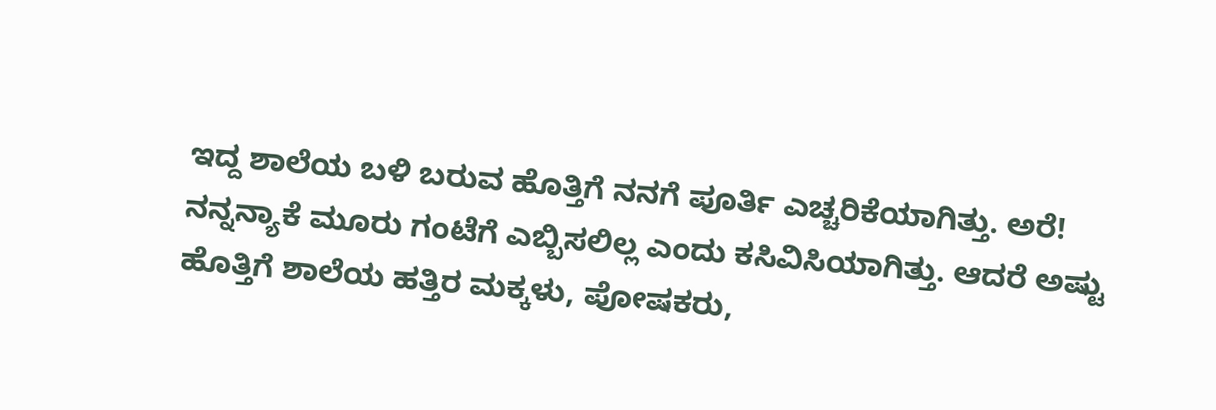ಇದ್ದ ಶಾಲೆಯ ಬಳಿ ಬರುವ ಹೊತ್ತಿಗೆ ನನಗೆ ಪೂರ್ತಿ ಎಚ್ಚರಿಕೆಯಾಗಿತ್ತು. ಅರೆ! ನನ್ನನ್ಯಾಕೆ ಮೂರು ಗಂಟೆಗೆ ಎಬ್ಬಿಸಲಿಲ್ಲ ಎಂದು ಕಸಿವಿಸಿಯಾಗಿತ್ತು. ಆದರೆ ಅಷ್ಟು ಹೊತ್ತಿಗೆ ಶಾಲೆಯ ಹತ್ತಿರ ಮಕ್ಕಳು, ಪೋಷಕರು,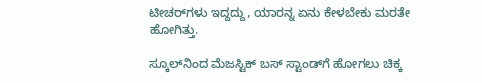ಟೀಚರ್‌ಗಳು ಇದ್ದದ್ದು, ಯಾರನ್ನ ಏನು ಕೇಳಬೇಕು ಮರತೇ ಹೋಗಿತ್ತು.

ಸ್ಕೂಲ್‌ನಿಂದ ಮೆಜಸ್ಟಿಕ್‌ ಬಸ್‌ ಸ್ಟಾಂಡ್‌ಗೆ ಹೋಗಲು ಚಿಕ್ಕ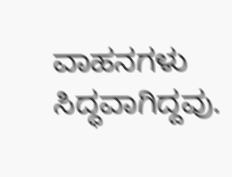ವಾಹನಗಳು ಸಿದ್ಧವಾಗಿದ್ದವು.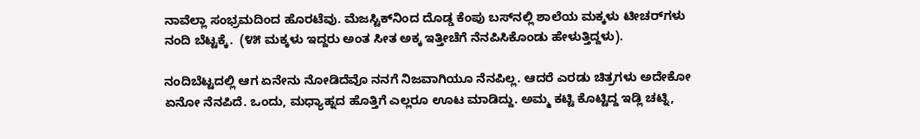ನಾವೆಲ್ಲಾ ಸಂಭ್ರಮದಿಂದ ಹೊರಟೆವು. ಮೆಜಸ್ಟಿಕ್‌ನಿಂದ ದೊಡ್ಡ ಕೆಂಪು ಬಸ್‌ನಲ್ಲಿ ಶಾಲೆಯ ಮಕ್ಕಳು ಟೀಚರ್‌ಗಳು ನಂದಿ ಬೆಟ್ಟಕ್ಕೆ.  (೪೫ ಮಕ್ಕಳು ಇದ್ದರು ಅಂತ ಸೀತ ಅಕ್ಕ ಇತ್ತೀಚೆಗೆ ನೆನಪಿಸಿಕೊಂಡು ಹೇಳುತ್ತಿದ್ದಳು).

ನಂದಿಬೆಟ್ಟದಲ್ಲಿ ಆಗ ಏನೇನು ನೋಡಿದೆವೊ ನನಗೆ ನಿಜವಾಗಿಯೂ ನೆನಪಿಲ್ಲ. ಆದರೆ ಎರಡು ಚಿತ್ರಗಳು ಅದೇಕೋ ಏನೋ ನೆನಪಿದೆ. ಒಂದು, ಮ‍ಧ್ಯಾಹ್ನದ ಹೊತ್ತಿಗೆ ಎಲ್ಲರೂ ಊಟ ಮಾಡಿದ್ದು. ಅಮ್ಮ ಕಟ್ಟಿ ಕೊಟ್ಟಿದ್ದ ಇಡ್ಲಿ ಚಟ್ನಿ,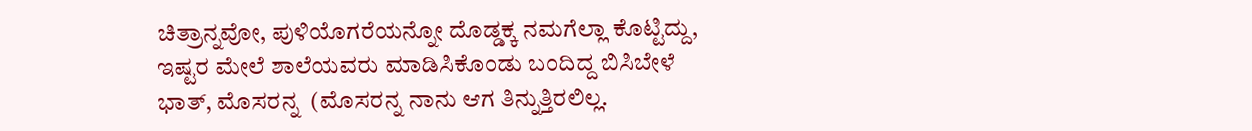ಚಿತ್ರಾನ್ನವೋ, ಪುಳಿಯೊಗರೆಯನ್ನೋ ದೊಡ್ಡಕ್ಕ ನಮಗೆಲ್ಲಾ ಕೊಟ್ಟಿದ್ದು, ಇಷ್ಟರ ಮೇಲೆ ಶಾಲೆಯವರು ಮಾಡಿಸಿಕೊಂಡು ಬಂದಿದ್ದ ಬಿಸಿಬೇಳೆ ಭಾತ್‌, ಮೊಸರನ್ನ  (ಮೊಸರನ್ನ ನಾನು ಆಗ ತಿನ್ನುತ್ತಿರಲಿಲ್ಲ.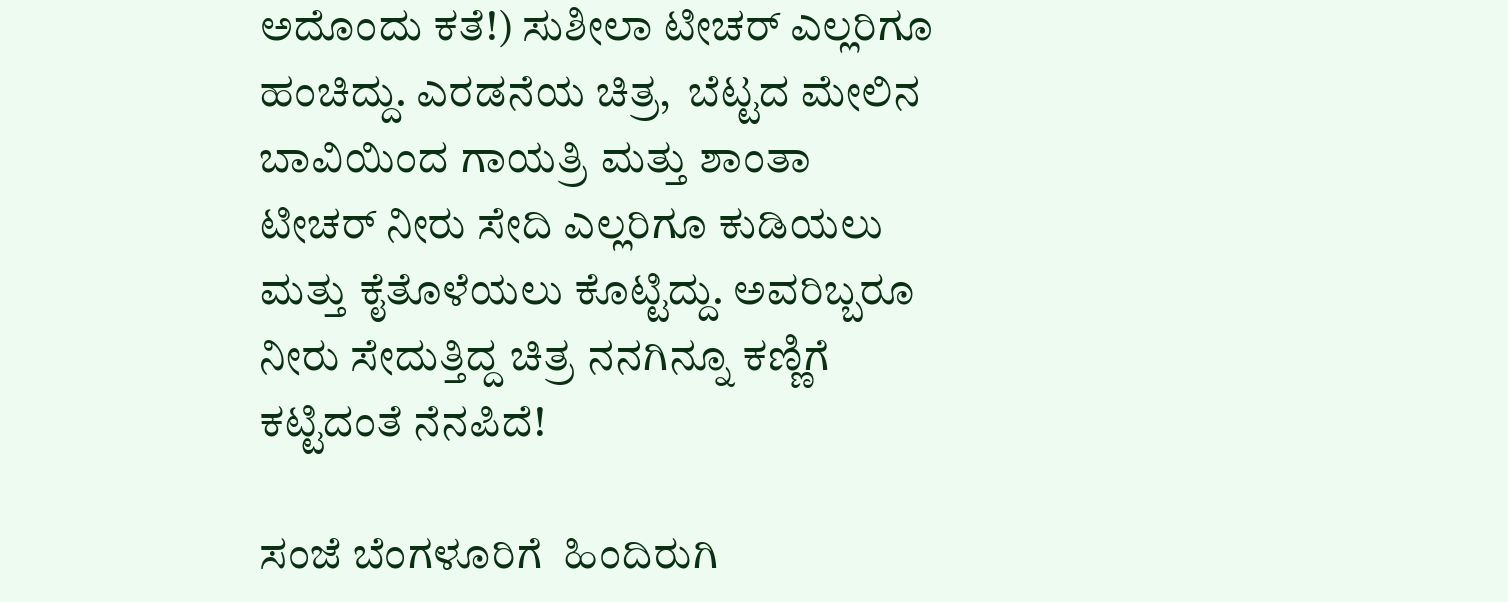ಅದೊಂದು ಕತೆ!) ಸುಶೀಲಾ ಟೀಚರ್‌ ಎಲ್ಲರಿಗೂ ಹಂಚಿದ್ದು. ಎರಡನೆಯ ಚಿತ್ರ,  ಬೆಟ್ಟದ ಮೇಲಿನ ಬಾವಿಯಿಂದ ಗಾಯತ್ರಿ ಮತ್ತು ಶಾಂತಾ ಟೀಚರ್‌ ನೀರು ಸೇದಿ ಎಲ್ಲರಿಗೂ ಕುಡಿಯಲು ಮತ್ತು ಕೈತೊಳೆಯಲು ಕೊಟ್ಟಿದ್ದು. ಅವರಿಬ್ಬರೂ ನೀರು ಸೇದುತ್ತಿದ್ದ ಚಿತ್ರ ನನಗಿನ್ನೂ ಕಣ್ಣಿಗೆ ಕಟ್ಟಿದಂತೆ ನೆನಪಿದೆ!

ಸಂಜೆ ಬೆಂಗಳೂರಿಗೆ  ಹಿಂದಿರುಗಿ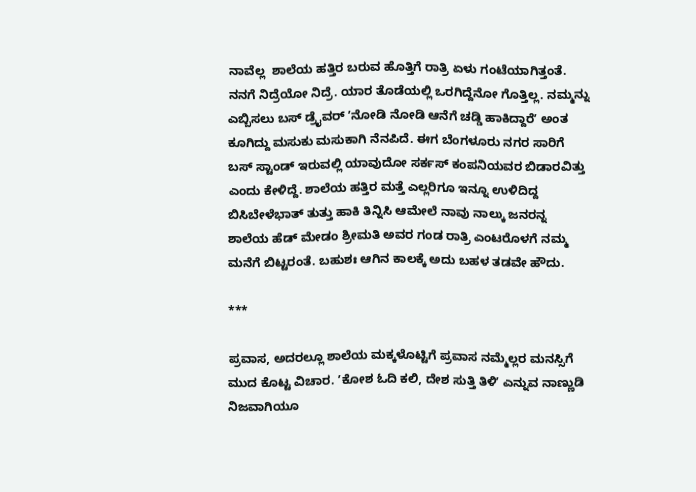ನಾವೆಲ್ಲ  ಶಾಲೆಯ ಹತ್ತಿರ ಬರುವ ಹೊತ್ತಿಗೆ ರಾತ್ರಿ ಏಳು ಗಂಟೆಯಾಗಿತ್ತಂತೆ. ನನಗೆ ನಿದ್ರೆಯೋ ನಿದ್ರೆ. ಯಾರ ತೊಡೆಯಲ್ಲಿ ಒರಗಿದ್ದೆನೋ ಗೊತ್ತಿಲ್ಲ. ನಮ್ಮನ್ನು ಎಬ್ಬಿಸಲು ಬಸ್‌ ಡ್ರೈವರ್‌ ʼನೋಡಿ ನೋಡಿ ಆನೆಗೆ ಚಡ್ಡಿ ಹಾಕಿದ್ದಾರೆʼ ಅಂತ ಕೂಗಿದ್ದು ಮಸುಕು ಮಸುಕಾಗಿ ನೆನಪಿದೆ. ಈಗ ಬೆಂಗಳೂರು ನಗರ ಸಾರಿಗೆ ಬಸ್‌ ಸ್ಟಾಂಡ್‌ ಇರುವಲ್ಲಿ ಯಾವುದೋ ಸರ್ಕಸ್‌ ಕಂಪನಿಯವರ ಬಿಡಾರವಿತ್ತು ಎಂದು ಕೇಳಿದ್ದೆ. ಶಾಲೆಯ ಹತ್ತಿರ ಮತ್ತೆ ಎಲ್ಲರಿಗೂ ಇನ್ನೂ ಉಳಿದಿದ್ದ  ಬಿಸಿಬೇಳೆಭಾತ್‌ ತುತ್ತು ಹಾಕಿ ತಿನ್ನಿಸಿ ಆಮೇಲೆ ನಾವು ನಾಲ್ಕು ಜನರನ್ನ ಶಾಲೆಯ ಹೆಡ್‌ ಮೇಡಂ ಶ್ರೀಮತಿ ಅವರ ಗಂಡ ರಾತ್ರಿ ಎಂಟರೊಳಗೆ ನಮ್ಮ ಮನೆಗೆ ಬಿಟ್ಟರಂತೆ. ಬಹುಶಃ ಆಗಿನ ಕಾಲಕ್ಕೆ ಅದು ಬಹಳ ತಡವೇ ಹೌದು.

***

ಪ್ರವಾಸ, ಅದರಲ್ಲೂ ಶಾಲೆಯ ಮಕ್ಕಳೊಟ್ಟಿಗೆ ಪ್ರವಾಸ ನಮ್ಮೆಲ್ಲರ ಮನಸ್ಸಿಗೆ ಮುದ ಕೊಟ್ಟ ವಿಚಾರ. ʼಕೋಶ ಓದಿ ಕಲಿ, ದೇಶ ಸುತ್ತಿ ತಿಳಿʼ ಎನ್ನುವ ನಾಣ್ಣುಡಿ ನಿಜವಾಗಿಯೂ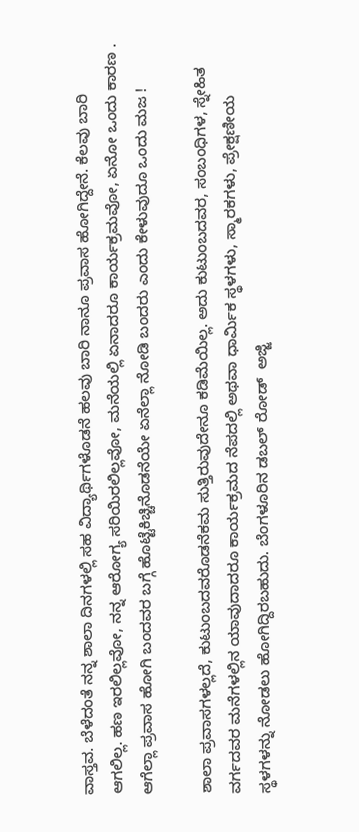ವಾಸ್ತವ. ಬೆಳೆದಂತೆ ನನ್ನ ಶಾಲಾ ದಿನಗಳಲ್ಲಿ ಸಹ ವಿದ್ಯಾರ್ಥಿಗಳೊಡನೆ ಹಲವು ಬಾರಿ ನಾನೂ ಪ್ರವಾಸ ಹೋಗಿದ್ದೇನೆ. ಕೆಲವು ಬಾರಿ ಆಗಲಿಲ್ಲ. ಹಣ ಇರಲಿಲ್ಲವೋ, ನನ್ನ ಆರೋಗ್ಯ ಸರಿಯಿರಲಿಲ್ಲವೋ, ಮನೆಯಲ್ಲಿ ಏನಾದರೂ ಕಾರ್ಯಕ್ರಮವೋ, ಏನೋ ಒಂದು ಕಾರಣ . ಆಗೆಲ್ಲಾ ಪ್ರವಾಸ ಹೋಗಿ ಬಂದವರ ಬಗ್ಗೆ ಹೊಟ್ಟೆಕಿಚ್ಚಿನೊಡನೆಯೇ ಏನೆಲ್ಲಾ ನೋಡಿ ಬಂದರು ಎಂದು ಕೇಳುವುದೂ ಒಂದು ಮಜ !

ಶಾಲಾ ಪ್ರವಾಸಗಳಲ್ಲದೆ, ಕುಟುಂಬದವರೊಡನೆಕಮ ಸುತ್ತಿರುವುದೇನೂ ಕಡಿಮೆಯಿಲ್ಲ. ಅದು ಕುಟುಂಬದವರ, ಸಂಬಂಧಿಗಳ, ಸ್ನೇಹಿತ ವರ್ಗದವರ ಮನೆಗಳಲ್ಲಿನ ಯಾವುದಾದರೂ ಕಾರ್ಯಕ್ರಮದ ನೆಪದಲ್ಲಿ ಅಥವಾ ಧಾರ್ಮಿಕ ಸ್ಥಳಗಳು, ಸ್ಮಾರಕಗಳು, ಪ್ರೇಕ್ಷಣೀಯ ಸ್ಥಳಗಳನ್ನು ನೋಡಲು ಹೋಗಿದ್ದಿರಬಹುದು. ಬೆಂಗಳೂರಿನ ಡಬಲ್‌ ರೋಡ್  ಅಜ್ಜಿ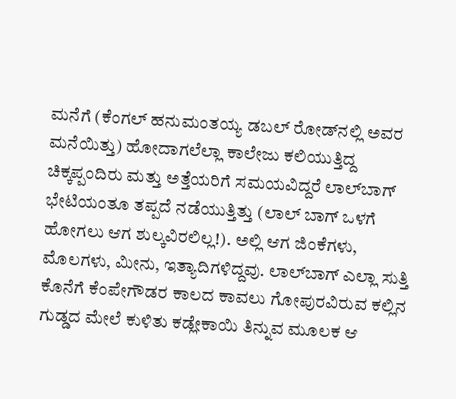ಮನೆಗೆ (ಕೆಂಗಲ್‌ ಹನುಮಂತಯ್ಯ ಡಬಲ್‌ ರೋಡ್‌ನಲ್ಲಿ ಅವರ ಮನೆಯಿತ್ತು) ಹೋದಾಗಲೆಲ್ಲಾ ಕಾಲೇಜು ಕಲಿಯುತ್ತಿದ್ದ ಚಿಕ್ಕಪ್ಪಂದಿರು ಮತ್ತು ಅತ್ತೆಯರಿಗೆ ಸಮಯವಿದ್ದರೆ ಲಾಲ್‌ಬಾಗ್‌ ಭೇಟಿಯಂತೂ ತಪ್ಪದೆ ನಡೆಯುತ್ತಿತ್ತು (ಲಾಲ್ ಬಾಗ್ ಒಳಗೆ ಹೋಗಲು ಆಗ ಶುಲ್ಕವಿರಲಿಲ್ಲ!). ಅಲ್ಲಿ ಆಗ ಜಿಂಕೆಗಳು, ಮೊಲಗಳು, ಮೀನು, ಇತ್ಯಾದಿಗಳಿದ್ದವು. ಲಾಲ್‌ಬಾಗ್‌ ಎಲ್ಲಾ ಸುತ್ತಿ ಕೊನೆಗೆ ಕೆಂಪೇಗೌಡರ ಕಾಲದ ಕಾವಲು ಗೋಪುರವಿರುವ ಕಲ್ಲಿನ ಗುಡ್ಡದ ಮೇಲೆ ಕುಳಿತು ಕಡ್ಲೇಕಾಯಿ ತಿನ್ನುವ ಮೂಲಕ ಆ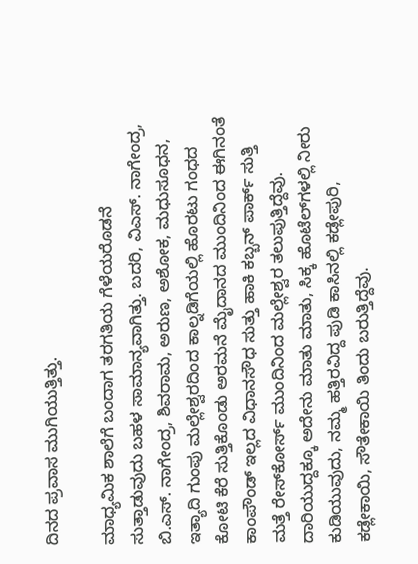ದಿನದ ಪ್ರವಾಸ ಮುಗಿಯುತ್ತಿತ್ತು.

ಮಾ‍ಧ್ಯಮಿಕ ಶಾಲೆಗೆ ಬಂದಾಗ ತರಗತಿಯ ಗೆಳೆಯರೊಡನೆ ಸುತ್ತಾಡುವುದು ಬಹಳ ಸಾಮಾನ್ಯವಾಗಿತ್ತು. ಬದರಿ, ವಿಎಸ್‌. ನಾಗೇಂದ್ರ, ಬಿ.ಎಸ್‌. ನಾಗೇಂದ್ರ, ಶಿವರಾಮ, ಅರುಣ, ಅಶೋಕ, ಮಧುಸೂಧನ, ಇತ್ಯಾದಿ ಗುಂಪು ಮಲ್ಲೇಶ್ವರದಿಂದ ಕಾಲ್ನಡಿಗೆಯಲ್ಲಿ ಹೊರಟು ಗಂಧದ ಕೋಟಿ ಕೆರೆ ಸುತ್ತಿಕೊಂಡು ಅರಮನೆ ಮೈದಾನದ ಮುಂದಿನಿಂದ ಈಗಿನಂತೆ ಕಾಂಪೌಂಡ್‌ ಇಲ್ಲದ ವಿಧಾನಸೌಧ ಸುತ್ತು ಹಾಕಿ ಕಬ್ಬನ್‌ ಪಾರ್ಕ್‌ ಸುತ್ತಿ ಮತ್ತೆ ರೇಸ್‌ಕೋರ್ಸ್‌ ಮುಂದಿನಿಂದ ಮಲ್ಲೇಶ್ವರ ತಲುಪುತ್ತಿದ್ದೆವು. ದಾರಿಯುದ್ದಕ್ಕೂ ಅದೇನು ಮಾತು ಮಾತು, ಸಿಕ್ಕ ಹೊಟೆಲ್‌ಗಳಲ್ಲಿ ನೀರು ಕುಡಿಯುವುದು, ನಮ್ಮ ಹತ್ತಿರವಿದ್ದ ಪುಡಿ ಕಾಸಿನಲ್ಲಿ ಕಡ್ಲೇಪುರಿ, ಕಡ್ಲೇಕಾಯಿ, ಸೌತೇಕಾಯಿ ತಿಂದು ಬರುತ್ತಿದ್ದೆವು.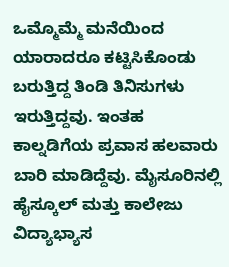ಒಮ್ಮೊಮ್ಮೆ ಮನೆಯಿಂದ ಯಾರಾದರೂ ಕಟ್ಟಿಸಿಕೊಂಡು ಬರುತ್ತಿದ್ದ ತಿಂಡಿ ತಿನಿಸುಗಳು ಇರುತ್ತಿದ್ದವು. ಇಂತಹ ಕಾಲ್ನಡಿಗೆಯ ಪ್ರವಾಸ ಹಲವಾರು ಬಾರಿ ಮಾಡಿದ್ದೆವು. ಮೈಸೂರಿನಲ್ಲಿ  ಹೈಸ್ಕೂಲ್‌ ಮತ್ತು ಕಾಲೇಜು ವಿದ್ಯಾಭ್ಯಾಸ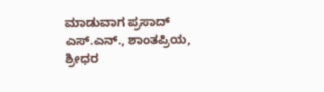ಮಾಡುವಾಗ ಪ್ರಸಾದ್‌ ಎಸ್‌.ಎನ್‌., ಶಾಂತಪ್ರಿಯ, ಶ್ರೀಧರ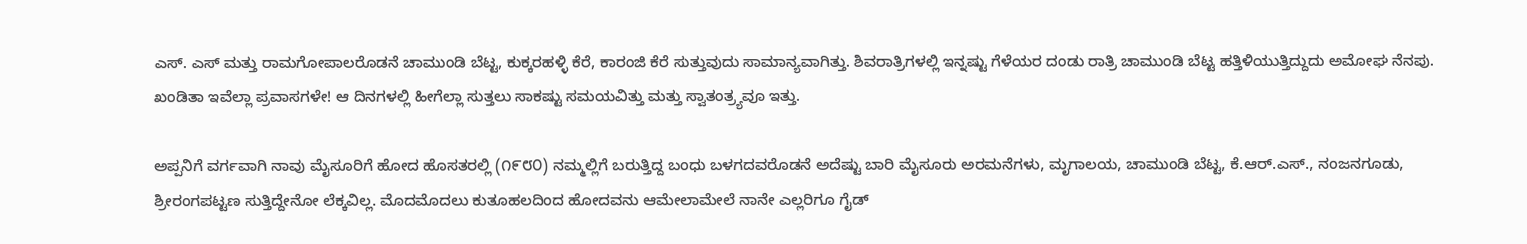ಎಸ್. ಎಸ್‌ ಮತ್ತು ರಾಮಗೋಪಾಲರೊಡನೆ ಚಾಮುಂಡಿ ಬೆಟ್ಟ, ಕುಕ್ಕರಹಳ್ಳಿ ಕೆರೆ, ಕಾರಂಜಿ ಕೆರೆ ಸುತ್ತುವುದು ಸಾಮಾನ್ಯವಾಗಿತ್ತು. ಶಿವರಾತ್ರಿಗಳಲ್ಲಿ ಇನ್ನಷ್ಟು ಗೆಳೆಯರ ದಂಡು ರಾತ್ರಿ ಚಾಮುಂಡಿ ಬೆಟ್ಟ ಹತ್ತಿಳಿಯುತ್ತಿದ್ದುದು ಅಮೋಘ ನೆನಪು. ಖಂಡಿತಾ ಇವೆಲ್ಲಾ ಪ್ರವಾಸಗಳೇ! ಆ ದಿನಗಳಲ್ಲಿ ಹೀಗೆಲ್ಲಾ ಸುತ್ತಲು ಸಾಕಷ್ಟು ಸಮಯವಿತ್ತು ಮತ್ತು ಸ್ವಾತಂತ್ರ್ಯವೂ ಇತ್ತು.

ಅಪ್ಪನಿಗೆ ವರ್ಗವಾಗಿ ನಾವು ಮೈಸೂರಿಗೆ ಹೋದ ಹೊಸತರಲ್ಲಿ (೧೯೮೦) ನಮ್ಮಲ್ಲಿಗೆ ಬರುತ್ತಿದ್ದ ಬಂಧು ಬಳಗದವರೊಡನೆ ಅದೆಷ್ಟು ಬಾರಿ ಮೈಸೂರು ಅರಮನೆಗಳು, ಮೃಗಾಲಯ, ಚಾಮುಂಡಿ ಬೆಟ್ಟ, ಕೆ.ಆರ್‌.ಎಸ್‌., ನಂಜನಗೂಡು, ಶ್ರೀರಂಗಪಟ್ಟಣ ಸುತ್ತಿದ್ದೇನೋ ಲೆಕ್ಕವಿಲ್ಲ. ಮೊದಮೊದಲು ಕುತೂಹಲದಿಂದ ಹೋದವನು ಆಮೇಲಾಮೇಲೆ ನಾನೇ ಎಲ್ಲರಿಗೂ ಗೈಡ್‌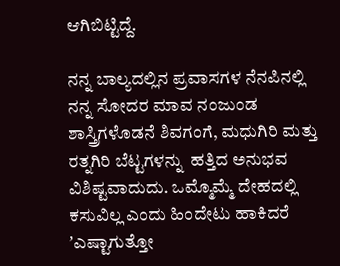ಆಗಿಬಿಟ್ಟಿದ್ದೆ.

ನನ್ನ ಬಾಲ್ಯದಲ್ಲಿನ ಪ್ರವಾಸಗಳ ನೆನಪಿನಲ್ಲಿ ನನ್ನ ಸೋದರ ಮಾವ ನಂಜುಂಡ ಶಾಸ್ತ್ರಿಗಳೊಡನೆ ಶಿವಗಂಗೆ, ಮಧುಗಿರಿ ಮತ್ತು ರತ್ನಗಿರಿ ಬೆಟ್ಟಗಳನ್ನು  ಹತ್ತಿದ ಅನುಭವ ವಿಶಿಷ್ಟವಾದುದು. ಒಮ್ಮೊಮ್ಮೆ ದೇಹದಲ್ಲಿ ಕಸುವಿಲ್ಲ ಎಂದು ಹಿಂದೇಟು ಹಾಕಿದರೆ  ʼಎಷ್ಟಾಗುತ್ತೋ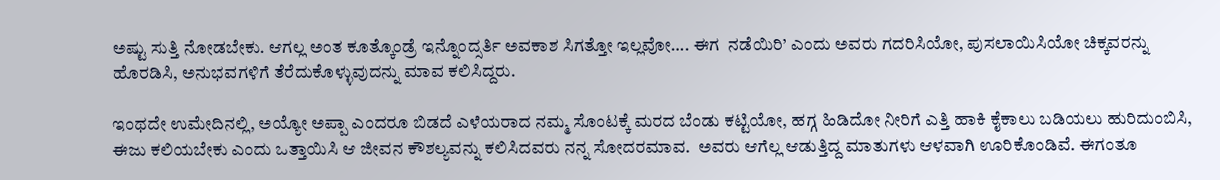ಅಷ್ಟು ಸುತ್ತಿ ನೋಡಬೇಕು. ಆಗಲ್ಲ ಅಂತ ಕೂತ್ಕೊಂಡ್ರೆ ಇನ್ನೊಂದ್ಸರ್ತಿ ಅವಕಾಶ ಸಿಗತ್ತೋ ಇಲ್ಲವೋ…. ಈಗ  ನಡೆಯಿರಿ’ ಎಂದು ಅವರು ಗದರಿಸಿಯೋ, ಪುಸಲಾಯಿಸಿಯೋ ಚಿಕ್ಕವರನ್ನು ಹೊರಡಿಸಿ, ಅನುಭವಗಳಿಗೆ ತೆರೆದುಕೊಳ್ಳುವುದನ್ನು ಮಾವ ಕಲಿಸಿದ್ದರು.

ಇಂಥದೇ ಉಮೇದಿನಲ್ಲಿ, ಅಯ್ಯೋ ಅಪ್ಪಾ ಎಂದರೂ ಬಿಡದೆ ಎಳೆಯರಾದ ನಮ್ಮ ಸೊಂಟಕ್ಕೆ ಮರದ ಬೆಂಡು ಕಟ್ಟಿಯೋ, ಹಗ್ಗ ಹಿಡಿದೋ ನೀರಿಗೆ ಎತ್ತಿ ಹಾಕಿ ಕೈಕಾಲು ಬಡಿಯಲು ಹುರಿದುಂಬಿಸಿ, ಈಜು ಕಲಿಯಬೇಕು ಎಂದು ಒತ್ತಾಯಿಸಿ ಆ ಜೀವನ ಕೌಶಲ್ಯವನ್ನು ಕಲಿಸಿದವರು ನನ್ನ ಸೋದರಮಾವ.  ಅವರು ಆಗೆಲ್ಲ ಆಡುತ್ತಿದ್ದ ಮಾತುಗಳು ಆಳವಾಗಿ ಊರಿಕೊಂಡಿವೆ. ಈಗಂತೂ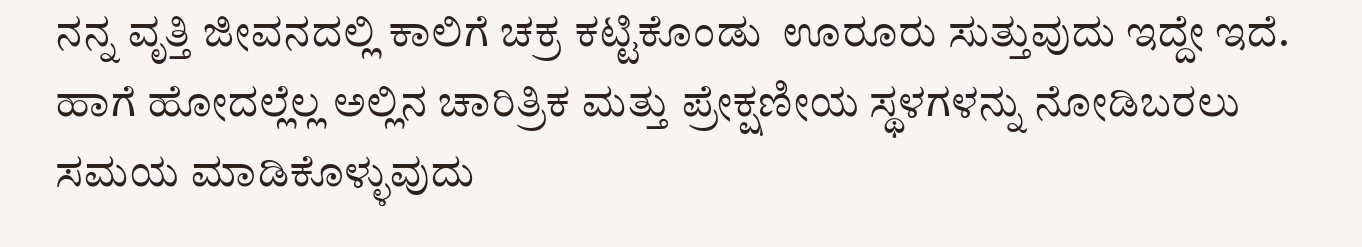ನನ್ನ ವೃತ್ತಿ ಜೀವನದಲ್ಲಿ ಕಾಲಿಗೆ ಚಕ್ರ ಕಟ್ಟಿಕೊಂಡು  ಊರೂರು ಸುತ್ತುವುದು ಇದ್ದೇ ಇದೆ. ಹಾಗೆ ಹೋದಲ್ಲೆಲ್ಲ ಅಲ್ಲಿನ ಚಾರಿತ್ರಿಕ ಮತ್ತು ಪ್ರೇಕ್ಷಣೀಯ ಸ್ಥಳಗಳನ್ನು ನೋಡಿಬರಲು ಸಮಯ ಮಾಡಿಕೊಳ್ಳುವುದು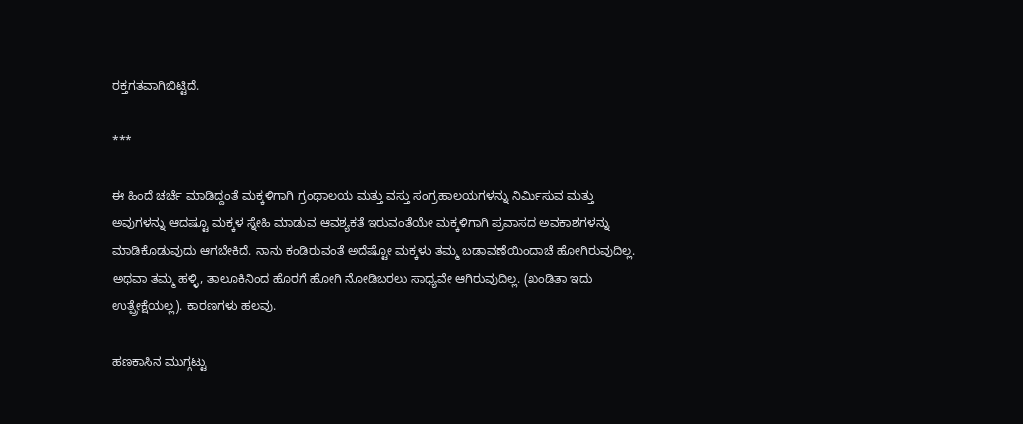ರಕ್ತಗತವಾಗಿಬಿಟ್ಟಿದೆ.

***

ಈ ಹಿಂದೆ ಚರ್ಚೆ ಮಾಡಿದ್ದಂತೆ ಮಕ್ಕಳಿಗಾಗಿ ಗ್ರಂಥಾಲಯ ಮತ್ತು ವಸ್ತು ಸಂಗ್ರಹಾಲಯಗಳನ್ನು ನಿರ್ಮಿಸುವ ಮತ್ತು ಅವುಗಳನ್ನು ಆದಷ್ಟೂ ಮಕ್ಕಳ ಸ್ನೇಹಿ ಮಾಡುವ ಆವ‍ಶ್ಯಕತೆ ಇರುವಂತೆಯೇ ಮಕ್ಕಳಿಗಾಗಿ ಪ್ರವಾಸದ ಅವಕಾಶಗಳನ್ನು ಮಾಡಿಕೊಡುವುದು ಆಗಬೇಕಿದೆ. ನಾನು ಕಂಡಿರುವಂತೆ ಅದೆಷ್ಟೋ ಮಕ್ಕಳು ತಮ್ಮ ಬಡಾವಣೆಯಿಂದಾಚೆ ಹೋಗಿರುವುದಿಲ್ಲ. ಅಥವಾ ತಮ್ಮ ಹಳ್ಳಿ, ತಾಲೂಕಿನಿಂದ ಹೊರಗೆ ಹೋಗಿ ನೋಡಿಬರಲು ಸಾಧ್ಯವೇ ಆಗಿರುವುದಿಲ್ಲ. (ಖಂಡಿತಾ ಇದು ಉತ್ಪ್ರೇಕ್ಷೆಯಲ್ಲ). ಕಾರಣಗಳು ಹಲವು.

ಹಣಕಾಸಿನ ಮುಗ್ಗಟ್ಟು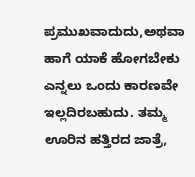ಪ್ರಮುಖವಾದುದು,ಅಥವಾ ಹಾಗೆ ಯಾಕೆ ಹೋಗಬೇಕು ಎನ್ನಲು ಒಂದು ಕಾರಣವೇ ಇಲ್ಲದಿರಬಹುದು. ತಮ್ಮ ಊರಿನ ಹತ್ತಿರದ ಜಾತ್ರೆ,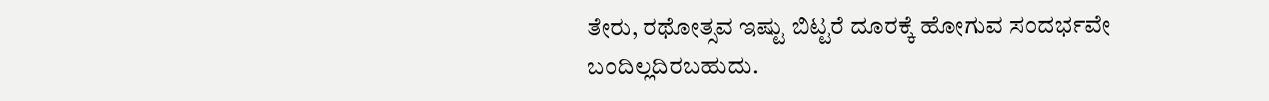ತೇರು, ರಥೋತ್ಸವ ಇಷ್ಟು ಬಿಟ್ಟರೆ ದೂರಕ್ಕೆ ಹೋಗುವ ಸಂದರ್ಭವೇ ಬಂದಿಲ್ಲದಿರಬಹುದು.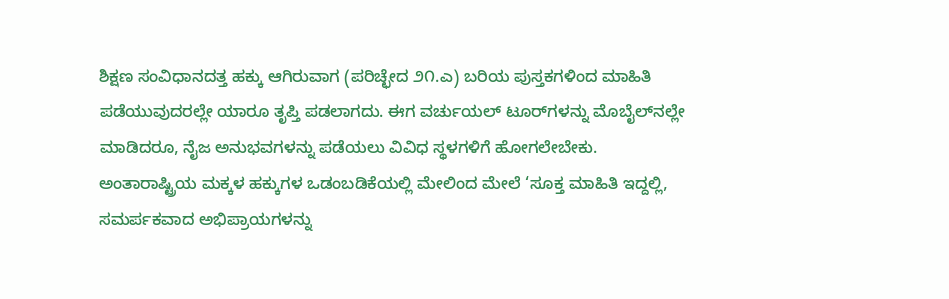ಶಿಕ್ಷಣ ಸಂವಿಧಾನದತ್ತ ಹಕ್ಕು ಆಗಿರುವಾಗ (ಪರಿಚ್ಛೇದ ೨೧.ಎ) ಬರಿಯ ಪುಸ್ತಕಗಳಿಂದ ಮಾಹಿತಿ ಪಡೆಯುವುದರಲ್ಲೇ ಯಾರೂ ತೃಪ್ತಿ ಪಡಲಾಗದು. ಈಗ ವರ್ಚುಯಲ್‌ ಟೂರ್‌ಗಳನ್ನು ಮೊಬೈಲ್‌ನಲ್ಲೇ ಮಾಡಿದರೂ, ನೈಜ ಅನುಭವಗಳನ್ನು ಪಡೆಯಲು ವಿವಿಧ ಸ್ಥಳಗಳಿಗೆ ಹೋಗಲೇಬೇಕು. ಅಂತಾರಾಷ್ಟ್ರಿಯ ಮಕ್ಕಳ ಹಕ್ಕುಗಳ ಒಡಂಬಡಿಕೆಯಲ್ಲಿ ಮೇಲಿಂದ ಮೇಲೆ ‘ಸೂಕ್ತ ಮಾಹಿತಿ ಇದ್ದಲ್ಲಿ, ಸಮರ್ಪಕವಾದ ಅಭಿಪ್ರಾಯಗಳನ್ನು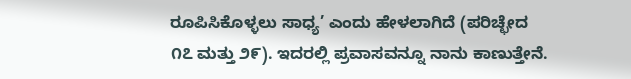ರೂಪಿಸಿಕೊಳ್ಳಲು ಸಾಧ್ಯ’ ಎಂದು ಹೇಳಲಾಗಿದೆ (ಪರಿಚ್ಛೇದ ೧೭ ಮತ್ತು ೨೯). ಇದರಲ್ಲಿ ಪ್ರವಾಸವನ್ನೂ ನಾನು ಕಾಣುತ್ತೇನೆ.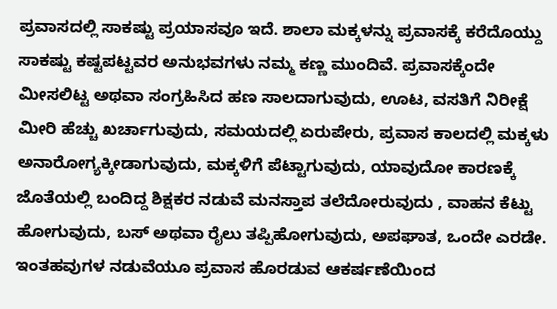ಪ್ರವಾಸದಲ್ಲಿ ಸಾಕಷ್ಟು ಪ್ರಯಾಸವೂ ಇದೆ. ಶಾಲಾ ಮಕ್ಕಳನ್ನು ಪ್ರವಾಸಕ್ಕೆ ಕರೆದೊಯ್ದು ಸಾಕಷ್ಟು ಕಷ್ಟಪಟ್ಟವರ ಅನುಭವಗಳು ನಮ್ಮ ಕಣ್ಣ ಮುಂದಿವೆ. ಪ್ರವಾಸಕ್ಕೆಂದೇ ಮೀಸಲಿಟ್ಟ ಅಥವಾ ಸಂಗ್ರಹಿಸಿದ ಹಣ ಸಾಲದಾಗುವುದು, ಊಟ, ವಸತಿಗೆ ನಿರೀಕ್ಷೆ ಮೀರಿ ಹೆಚ್ಚು ಖರ್ಚಾಗುವುದು, ಸಮಯದಲ್ಲಿ ಏರುಪೇರು, ಪ್ರವಾಸ ಕಾಲದಲ್ಲಿ ಮಕ್ಕಳು ಅನಾರೋಗ್ಯಕ್ಕೀಡಾಗುವುದು, ಮಕ್ಕಳಿಗೆ ಪೆಟ್ಟಾಗುವುದು, ಯಾವುದೋ ಕಾರಣಕ್ಕೆ ಜೊತೆಯಲ್ಲಿ ಬಂದಿದ್ದ ಶಿಕ್ಷಕರ ನಡುವೆ ಮನಸ್ತಾಪ ತಲೆದೋರುವುದು , ವಾಹನ ಕೆಟ್ಟು ಹೋಗುವುದು, ಬಸ್‌ ಅಥವಾ ರೈಲು ತಪ್ಪಿಹೋಗುವುದು, ಅಪಘಾತ, ಒಂದೇ ಎರಡೇ. ಇಂತಹವುಗಳ ನಡುವೆಯೂ ಪ್ರವಾಸ ಹೊರಡುವ ಆಕರ್ಷಣೆಯಿಂದ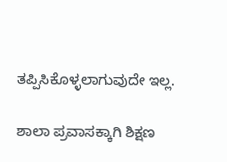ತಪ್ಪಿಸಿಕೊಳ್ಳಲಾಗುವುದೇ ಇಲ್ಲ.

ಶಾಲಾ ಪ್ರವಾಸಕ್ಕಾಗಿ ಶಿಕ್ಷಣ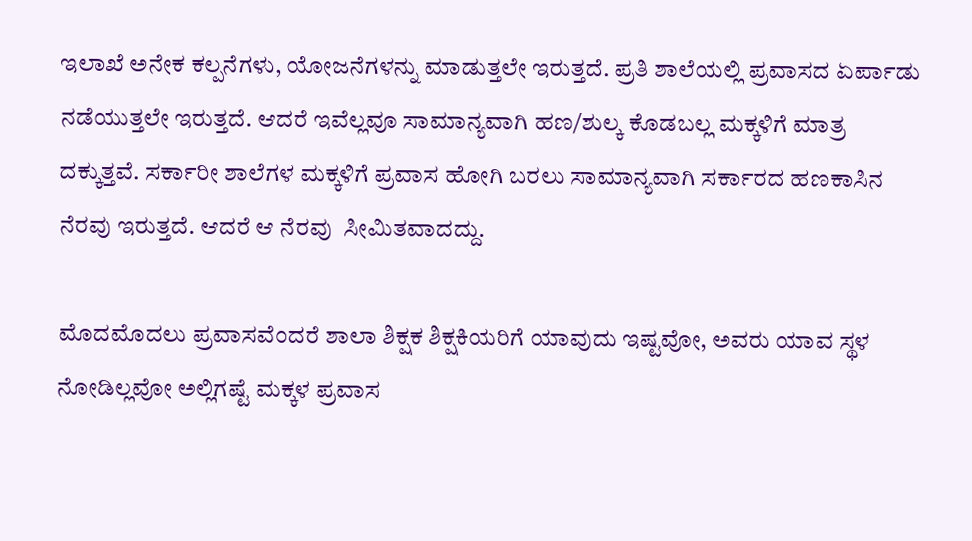ಇಲಾಖೆ ಅನೇಕ ಕಲ್ಪನೆಗಳು, ಯೋಜನೆಗಳನ್ನು ಮಾಡುತ್ತಲೇ ಇರುತ್ತದೆ. ಪ್ರತಿ ಶಾಲೆಯಲ್ಲಿ ಪ್ರವಾಸದ ಏರ್ಪಾಡು ನಡೆಯುತ್ತಲೇ ಇರುತ್ತದೆ. ಆದರೆ ಇವೆಲ್ಲವೂ ಸಾಮಾನ್ಯವಾಗಿ ಹಣ/ಶುಲ್ಕ ಕೊಡಬಲ್ಲ ಮಕ್ಕಳಿಗೆ ಮಾತ್ರ  ದಕ್ಕುತ್ತವೆ. ಸರ್ಕಾರೀ ಶಾಲೆಗಳ ಮಕ್ಕಳಿಗೆ ಪ್ರವಾಸ ಹೋಗಿ ಬರಲು ಸಾಮಾನ್ಯವಾಗಿ ಸರ್ಕಾರದ ಹಣಕಾಸಿನ ನೆರವು ಇರುತ್ತದೆ. ಆದರೆ ಆ ನೆರವು  ಸೀಮಿತವಾದದ್ದು.

ಮೊದಮೊದಲು ಪ್ರವಾಸವೆಂದರೆ ಶಾಲಾ ಶಿಕ್ಷಕ ಶಿಕ್ಷಕಿಯರಿಗೆ ಯಾವುದು ಇಷ್ಟವೋ, ಅವರು ಯಾವ ಸ್ಥಳ ನೋಡಿಲ್ಲವೋ ಅಲ್ಲಿಗಷ್ಟೆ ಮಕ್ಕಳ ಪ್ರವಾಸ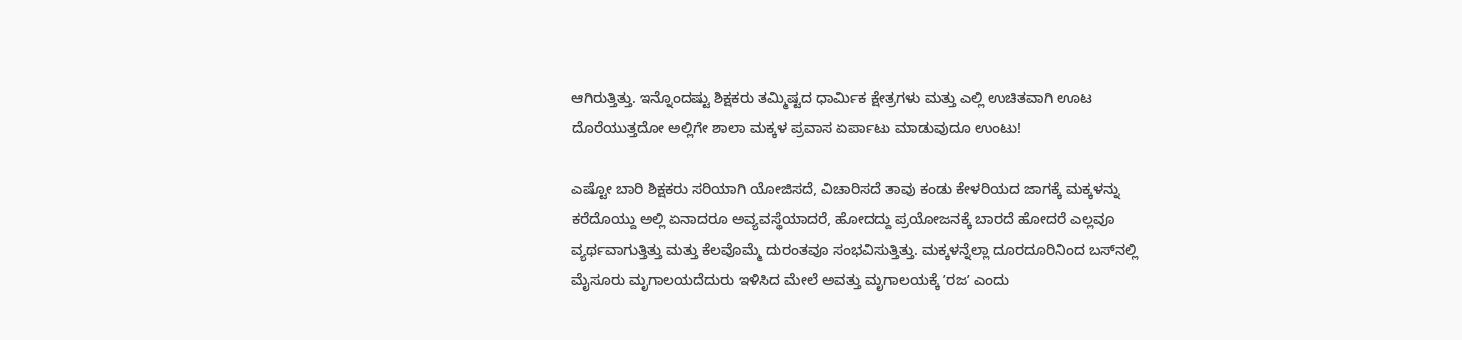ಆಗಿರುತ್ತಿತ್ತು. ಇನ್ನೊಂದಷ್ಟು ಶಿಕ್ಷಕರು ತಮ್ಮಿಷ್ಟದ ಧಾರ್ಮಿಕ ಕ್ಷೇತ್ರಗಳು ಮತ್ತು ಎಲ್ಲಿ ಉಚಿತವಾಗಿ ಊಟ ದೊರೆಯುತ್ತದೋ ಅಲ್ಲಿಗೇ ಶಾಲಾ ಮಕ್ಕಳ ಪ್ರವಾಸ ಏರ್ಪಾಟು ಮಾಡುವುದೂ ಉಂಟು!

ಎಷ್ಟೋ ಬಾರಿ ಶಿಕ್ಷಕರು ಸರಿಯಾಗಿ ಯೋಜಿಸದೆ, ವಿಚಾರಿಸದೆ ತಾವು ಕಂಡು ಕೇಳರಿಯದ ಜಾಗಕ್ಕೆ ಮಕ್ಕಳನ್ನು ಕರೆದೊಯ್ದು ಅಲ್ಲಿ ಏನಾದರೂ ಅವ್ಯವಸ್ಥೆಯಾದರೆ, ಹೋದದ್ದು ಪ್ರಯೋಜನಕ್ಕೆ ಬಾರದೆ ಹೋದರೆ ಎಲ್ಲವೂ ವ್ಯರ್ಥವಾಗುತ್ತಿತ್ತು ಮತ್ತು ಕೆಲವೊಮ್ಮೆ ದುರಂತವೂ ಸಂಭವಿಸುತ್ತಿತ್ತು. ಮಕ್ಕಳನ್ನೆಲ್ಲಾ ದೂರದೂರಿನಿಂದ ಬಸ್‌ನಲ್ಲಿ ಮೈಸೂರು ಮೃಗಾಲಯದೆದುರು ಇಳಿಸಿದ ಮೇಲೆ ಅವತ್ತು ಮೃಗಾಲಯಕ್ಕೆ ʼರಜʼ ಎಂದು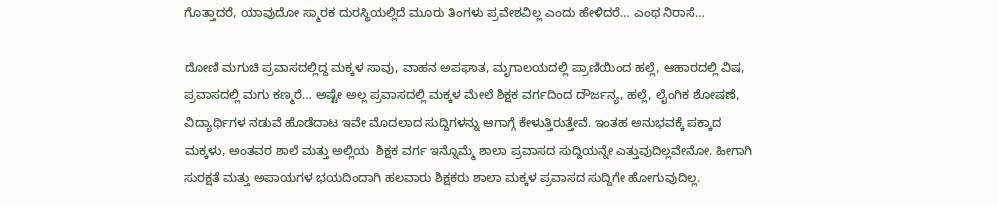ಗೊತ್ತಾದರೆ, ಯಾವುದೋ ಸ್ಮಾರಕ ದುರಸ್ಥಿಯಲ್ಲಿದೆ ಮೂರು ತಿಂಗಳು ಪ್ರವೇಶವಿಲ್ಲ ಎಂದು ಹೇಳಿದರೆ… ಎಂಥ ನಿರಾಸೆ…

ದೋಣಿ ಮಗುಚಿ ಪ್ರವಾಸದಲ್ಲಿದ್ದ ಮಕ್ಕಳ ಸಾವು, ವಾಹನ ಅಪಘಾತ, ಮೃಗಾಲಯದಲ್ಲಿ ಪ್ರಾಣಿಯಿಂದ ಹಲ್ಲೆ, ಆಹಾರದಲ್ಲಿ ವಿಷ,  ಪ್ರವಾಸದಲ್ಲಿ ಮಗು ಕಣ್ಮರೆ… ಅಷ್ಟೇ ಅಲ್ಲ ಪ್ರವಾಸದಲ್ಲಿ ಮಕ್ಕಳ ಮೇಲೆ ಶಿಕ್ಷಕ ವರ್ಗದಿಂದ ದೌರ್ಜನ್ಯ, ಹಲ್ಲೆ, ಲೈಂಗಿಕ ಶೋಷಣೆ, ವಿದ್ಯಾರ್ಥಿಗಳ ನಡುವೆ ಹೊಡೆದಾಟ ಇವೇ ಮೊದಲಾದ ಸುದ್ದಿಗಳನ್ನು ಆಗಾಗ್ಗೆ ಕೇಳುತ್ತಿರುತ್ತೇವೆ. ಇಂತಹ ಅನುಭವಕ್ಕೆ ಪಕ್ಕಾದ  ಮಕ್ಕಳು, ಅಂತವರ ಶಾಲೆ ಮತ್ತು ಅಲ್ಲಿಯ  ಶಿಕ್ಷಕ ವರ್ಗ ಇನ್ನೊಮ್ಮೆ ಶಾಲಾ ಪ್ರವಾಸದ ಸುದ್ದಿಯನ್ನೇ ಎತ್ತುವುದಿಲ್ಲವೇನೋ. ಹೀಗಾಗಿ ಸುರಕ್ಷತೆ ಮತ್ತು ಅಪಾಯಗಳ ಭಯದಿಂದಾಗಿ ಹಲವಾರು ಶಿಕ್ಷಕರು ಶಾಲಾ ಮಕ್ಕಳ ಪ್ರವಾಸದ ಸುದ್ದಿಗೇ ಹೋಗುವುದಿಲ್ಲ.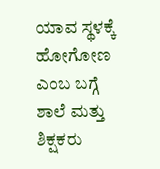ಯಾವ ಸ್ಥಳಕ್ಕೆ ಹೋಗೋಣ ಎಂಬ ಬಗ್ಗೆ ಶಾಲೆ ಮತ್ತು ಶಿಕ್ಷಕರು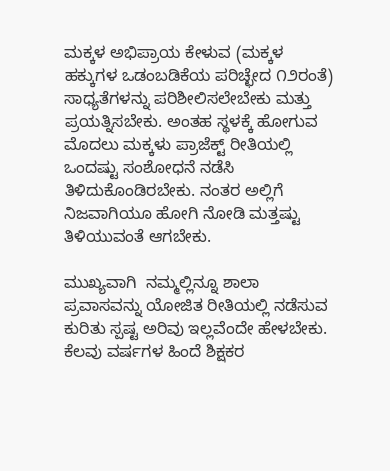ಮಕ್ಕಳ ಅಭಿಪ್ರಾಯ ಕೇಳುವ (ಮಕ್ಕಳ ಹಕ್ಕುಗಳ ಒಡಂಬಡಿಕೆಯ ಪರಿಚ್ಛೇದ ೧೨ರಂತೆ) ಸಾಧ್ಯತೆಗಳನ್ನು ಪರಿಶೀಲಿಸಲೇಬೇಕು ಮತ್ತು ಪ್ರಯತ್ನಿಸಬೇಕು. ಅಂತಹ ಸ್ಥಳಕ್ಕೆ ಹೋಗುವ ಮೊದಲು ಮಕ್ಕಳು ಪ್ರಾಜೆಕ್ಟ್‌ ರೀತಿಯಲ್ಲಿ ಒಂದಷ್ಟು ಸಂಶೋಧನೆ ನಡೆಸಿ ತಿಳಿದುಕೊಂಡಿರಬೇಕು. ನಂತರ ಅಲ್ಲಿಗೆ ನಿಜವಾಗಿಯೂ ಹೋಗಿ ನೋಡಿ ಮತ್ತಷ್ಟು ತಿಳಿಯುವಂತೆ ಆಗಬೇಕು.

ಮುಖ್ಯವಾಗಿ  ನಮ್ಮಲ್ಲಿನ್ನೂ ಶಾಲಾ ಪ್ರವಾಸವನ್ನು ಯೋಜಿತ ರೀತಿಯಲ್ಲಿ ನಡೆಸುವ ಕುರಿತು ಸ್ಪಷ್ಟ ಅರಿವು ಇಲ್ಲವೆಂದೇ ಹೇಳಬೇಕು. ಕೆಲವು ವರ್ಷಗಳ ಹಿಂದೆ ಶಿಕ್ಷಕರ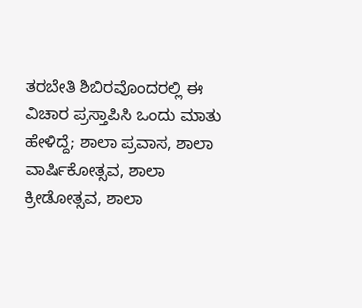ತರಬೇತಿ ಶಿಬಿರವೊಂದರಲ್ಲಿ ಈ ವಿಚಾರ ಪ್ರಸ್ತಾಪಿಸಿ ಒಂದು ಮಾತು ಹೇಳಿದ್ದೆ; ಶಾಲಾ ಪ್ರವಾಸ, ಶಾಲಾ ವಾರ್ಷಿಕೋತ್ಸವ, ಶಾಲಾ ಕ್ರೀಡೋತ್ಸವ, ಶಾಲಾ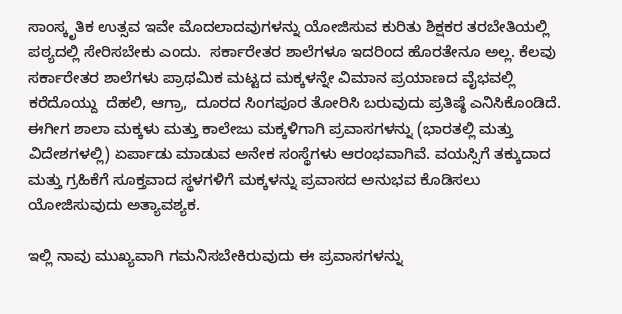ಸಾಂಸ್ಕೃತಿಕ ಉತ್ಸವ ಇವೇ ಮೊದಲಾದವುಗಳನ್ನು ಯೋಜಿಸುವ ಕುರಿತು ಶಿಕ್ಷಕರ ತರಬೇತಿಯಲ್ಲಿ ಪಠ್ಯದಲ್ಲಿ ಸೇರಿಸಬೇಕು ಎಂದು.  ಸರ್ಕಾರೇತರ ಶಾಲೆಗಳೂ ಇದರಿಂದ ಹೊರತೇನೂ ಅಲ್ಲ. ಕೆಲವು  ಸರ್ಕಾರೇತರ ಶಾಲೆಗಳು ಪ್ರಾಥಮಿಕ ಮಟ್ಟದ ಮಕ್ಕಳನ್ನೇ ವಿಮಾನ ಪ್ರಯಾಣದ ವೈಭವಲ್ಲಿ ಕರೆದೊಯ್ದು  ದೆಹಲಿ, ಆಗ್ರಾ,  ದೂರದ ಸಿಂಗಪೂರ ತೋರಿಸಿ ಬರುವುದು ಪ್ರತಿಷ್ಠೆ ಎನಿಸಿಕೊಂಡಿದೆ. ಈಗೀಗ ಶಾಲಾ ಮಕ್ಕಳು ಮತ್ತು ಕಾಲೇಜು ಮಕ್ಕಳಿಗಾಗಿ ಪ್ರವಾಸಗಳನ್ನು (ಭಾರತಲ್ಲಿ ಮತ್ತು ವಿದೇಶಗಳಲ್ಲಿ) ಏರ್ಪಾಡು ಮಾಡುವ ಅನೇಕ ಸಂಸ್ಥೆಗಳು ಆರಂಭವಾಗಿವೆ. ವಯಸ್ಸಿಗೆ ತಕ್ಕುದಾದ ಮತ್ತು ಗ್ರಹಿಕೆಗೆ ಸೂಕ್ತವಾದ ಸ್ಥಳಗಳಿಗೆ ಮಕ್ಕಳನ್ನು ಪ್ರವಾಸದ ಅನುಭವ ಕೊಡಿಸಲು ಯೋಜಿಸುವುದು ಅತ್ಯಾವ‍ಶ್ಯಕ.

ಇಲ್ಲಿ ನಾವು ಮುಖ್ಯವಾಗಿ ಗಮನಿಸಬೇಕಿರುವುದು ಈ ಪ್ರವಾಸಗಳನ್ನು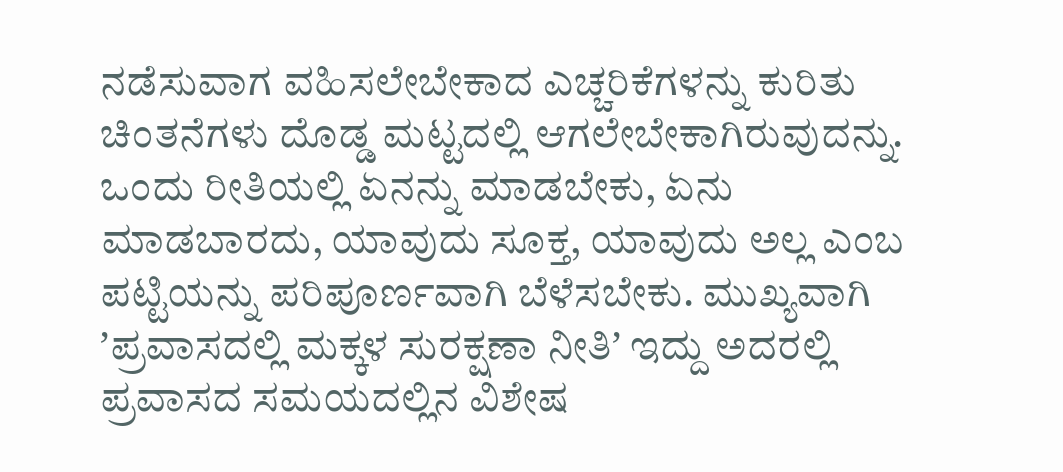ನಡೆಸುವಾಗ ವಹಿಸಲೇಬೇಕಾದ ಎಚ್ಚರಿಕೆಗಳನ್ನು ಕುರಿತು ಚಿಂತನೆಗಳು ದೊಡ್ಡ ಮಟ್ಟದಲ್ಲಿ ಆಗಲೇಬೇಕಾಗಿರುವುದನ್ನು. ಒಂದು ರೀತಿಯಲ್ಲಿ ಏನನ್ನು ಮಾಡಬೇಕು, ಏನು ಮಾಡಬಾರದು, ಯಾವುದು ಸೂಕ್ತ, ಯಾವುದು ಅಲ್ಲ ಎಂಬ ಪಟ್ಟಿಯನ್ನು ಪರಿಪೂರ್ಣವಾಗಿ ಬೆಳೆಸಬೇಕು. ಮುಖ್ಯವಾಗಿ ʼಪ್ರವಾಸದಲ್ಲಿ ಮಕ್ಕಳ ಸುರಕ್ಷಣಾ ನೀತಿʼ ಇದ್ದು ಅದರಲ್ಲಿ ಪ್ರವಾಸದ ಸಮಯದಲ್ಲಿನ ವಿಶೇಷ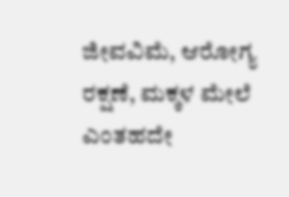ಜೀವವಿಮೆ, ಆರೋಗ್ಯ ರಕ್ಷಣೆ, ಮಕ್ಕಳ ಮೇಲೆ ಎಂತಹದೇ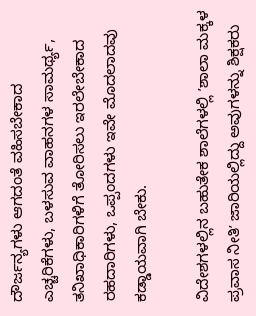ದೌರ್ಜನ್ಯಗಳು ಆಗದಂತೆ ವಹಿಸಬೇಕಾದ ಎಚ್ಚರಿಕೆಗಳು, ಬಳಸುವ ವಾಹನಗಳ ಸಾಮರ್ಥ್ಯ, ತನಿಖಾಧಿಕಾರಿಗಳಿಗೆ ತೋರಿಸಲು ಇರಲೇಬೇಕಾದ ರಹದಾರಿಗಳು, ಒಪ್ಪಂದಗಳು ಇವೇ ಮೊದಲಾದವು  ಕಡ್ಡಾಯವಾಗಿ ಬೇಕು.

ವಿದೇಶಗಳಲ್ಲಿನ ಬಹುತೇಕ ಶಾಲೆಗಳಲ್ಲಿ ʼಶಾಲಾ ಮಕ್ಕಳ ಪ್ರವಾಸ ನೀತಿʼ ಜಾರಿಯಲ್ಲಿದ್ದು ಅವುಗಳನ್ನು ಶಿಕ್ಷಕರು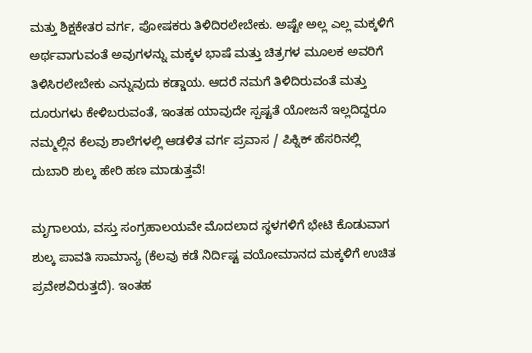ಮತ್ತು ಶಿಕ್ಷಕೇತರ ವರ್ಗ, ಪೋಷಕರು ತಿಳಿದಿರಲೇಬೇಕು. ಅಷ್ಟೇ ಅಲ್ಲ ಎಲ್ಲ ಮಕ್ಕಳಿಗೆ ಅರ್ಥವಾಗುವಂತೆ ಅವುಗಳನ್ನು ಮಕ್ಕಳ ಭಾಷೆ ಮತ್ತು ಚಿತ್ರಗಳ ಮೂಲಕ ಅವರಿಗೆ ತಿಳಿಸಿರಲೇಬೇಕು ಎನ್ನುವುದು ಕಡ್ಡಾಯ. ಆದರೆ ನಮಗೆ ತಿಳಿದಿರುವಂತೆ ಮತ್ತು ದೂರುಗಳು ಕೇಳಿಬರುವಂತೆ, ಇಂತಹ ಯಾವುದೇ ಸ್ಪಷ್ಟತೆ ಯೋಜನೆ ಇಲ್ಲದಿದ್ದರೂ ನಮ್ಮಲ್ಲಿನ ಕೆಲವು ಶಾಲೆಗಳಲ್ಲಿ ಆಡಳಿತ ವರ್ಗ ಪ್ರವಾಸ / ಪಿಕ್ನಿಕ್‌ ಹೆಸರಿನಲ್ಲಿ ದುಬಾರಿ ಶುಲ್ಕ ಹೇರಿ ಹಣ ಮಾಡುತ್ತವೆ!

ಮೃಗಾಲಯ, ವಸ್ತು ಸಂಗ್ರಹಾಲಯವೇ ಮೊದಲಾದ ಸ್ಥಳಗಳಿಗೆ ಭೇಟಿ ಕೊಡುವಾಗ ಶುಲ್ಕ ಪಾವತಿ ಸಾಮಾನ್ಯ (ಕೆಲವು ಕಡೆ ನಿರ್ದಿಷ್ಟ ವಯೋಮಾನದ ಮಕ್ಕಳಿಗೆ ಉಚಿತ ಪ್ರವೇಶವಿರುತ್ತದೆ). ಇಂತಹ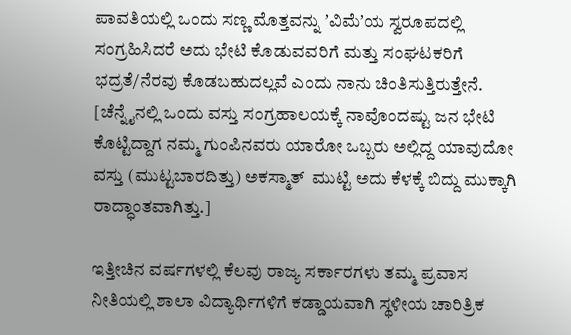ಪಾವತಿಯಲ್ಲಿ ಒಂದು ಸಣ್ಣ ಮೊತ್ತವನ್ನು ʼವಿಮೆʼಯ ಸ್ವರೂಪದಲ್ಲಿ ಸಂಗ್ರಹಿಸಿದರೆ ಅದು ಭೇಟಿ ಕೊಡುವವರಿಗೆ ಮತ್ತು ಸಂಘಟಕರಿಗೆ ಭದ್ರತೆ/ನೆರವು ಕೊಡಬಹುದಲ್ಲವೆ ಎಂದು ನಾನು ಚಿಂತಿಸುತ್ತಿರುತ್ತೇನೆ. [ಚೆನ್ನೈನಲ್ಲಿ ಒಂದು ವಸ್ತು ಸಂಗ್ರಹಾಲಯಕ್ಕೆ ನಾವೊಂದಷ್ಟು ಜನ ಭೇಟಿ ಕೊಟ್ಟಿದ್ದಾಗ ನಮ್ಮ ಗುಂಪಿನವರು ಯಾರೋ ಒಬ್ಬರು ಅಲ್ಲಿದ್ದ ಯಾವುದೋ ವಸ್ತು (ಮುಟ್ಟಬಾರದಿತ್ತು) ಅಕಸ್ಮಾತ್  ಮುಟ್ಟಿ ಅದು ಕೆಳಕ್ಕೆ ಬಿದ್ದು ಮುಕ್ಕಾಗಿ ರಾದ್ಧಾಂತವಾಗಿತ್ತು.]

ಇತ್ತೀಚಿನ ವರ್ಷಗಳಲ್ಲಿ ಕೆಲವು ರಾಜ್ಯ ಸರ್ಕಾರಗಳು ತಮ್ಮ ಪ್ರವಾಸ ನೀತಿಯಲ್ಲಿ ಶಾಲಾ ವಿದ್ಯಾರ್ಥಿಗಳಿಗೆ ಕಡ್ಡಾಯವಾಗಿ ಸ್ಥಳೀಯ ಚಾರಿತ್ರಿಕ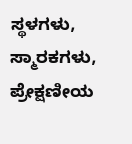ಸ್ಥಳಗಳು, ಸ್ಮಾರಕಗಳು, ಪ್ರೇಕ್ಷಣೀಯ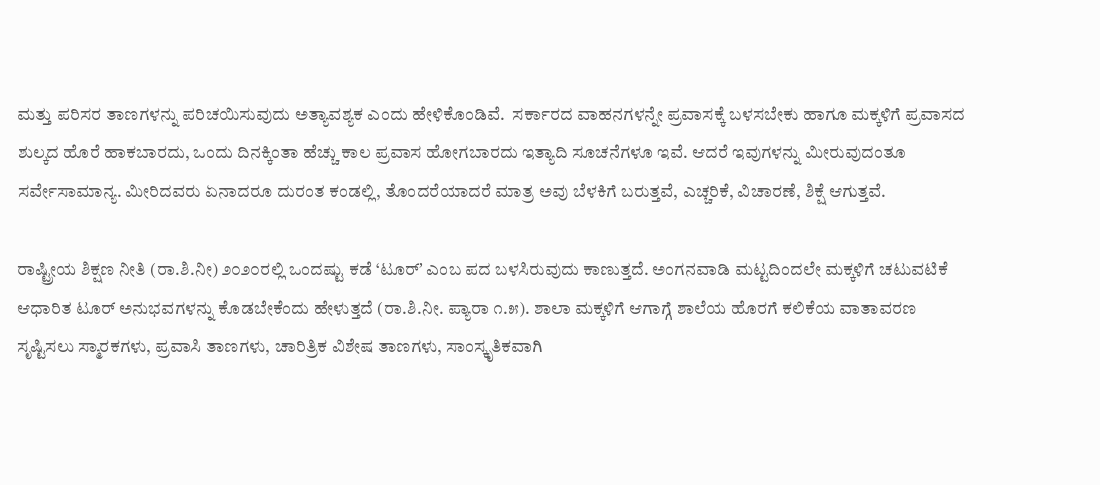ಮತ್ತು ಪರಿಸರ ತಾಣಗಳನ್ನು ಪರಿಚಯಿಸುವುದು ಅತ್ಯಾವಶ್ಯಕ ಎಂದು ಹೇಳಿಕೊಂಡಿವೆ.  ಸರ್ಕಾರದ ವಾಹನಗಳನ್ನೇ ಪ್ರವಾಸಕ್ಕೆ ಬಳಸಬೇಕು ಹಾಗೂ ಮಕ್ಕಳಿಗೆ ಪ್ರವಾಸದ ಶುಲ್ಕದ ಹೊರೆ ಹಾಕಬಾರದು, ಒಂದು ದಿನಕ್ಕಿಂತಾ ಹೆಚ್ಚು ಕಾಲ ಪ್ರವಾಸ ಹೋಗಬಾರದು ಇತ್ಯಾದಿ ಸೂಚನೆಗಳೂ ಇವೆ. ಆದರೆ ಇವುಗಳನ್ನು ಮೀರುವುದಂತೂ ಸರ್ವೇಸಾಮಾನ್ಯ. ಮೀರಿದವರು ಏನಾದರೂ ದುರಂತ ಕಂಡಲ್ಲಿ, ತೊಂದರೆಯಾದರೆ ಮಾತ್ರ ಅವು ಬೆಳಕಿಗೆ ಬರುತ್ತವೆ, ಎಚ್ಚರಿಕೆ, ವಿಚಾರಣೆ, ಶಿಕ್ಷೆ ಆಗುತ್ತವೆ.

ರಾಷ್ಟ್ರೀಯ ಶಿಕ್ಷಣ ನೀತಿ (ರಾ.ಶಿ.ನೀ) ೨೦೨೦ರಲ್ಲಿ ಒಂದಷ್ಟು ಕಡೆ ‘ಟೂರ್‌ʼ ಎಂಬ ಪದ ಬಳಸಿರುವುದು ಕಾಣುತ್ತದೆ. ಅಂಗನವಾಡಿ ಮಟ್ಟದಿಂದಲೇ ಮಕ್ಕಳಿಗೆ ಚಟುವಟಿಕೆ ಆಧಾರಿತ ಟೂರ್‌ ಅನುಭವಗಳನ್ನು ಕೊಡಬೇಕೆಂದು ಹೇಳುತ್ತದೆ (ರಾ.ಶಿ.ನೀ. ಪ್ಯಾರಾ ೧.೫). ಶಾಲಾ ಮಕ್ಕಳಿಗೆ ಆಗಾಗ್ಗೆ ಶಾಲೆಯ ಹೊರಗೆ ಕಲಿಕೆಯ ವಾತಾವರಣ ಸೃಷ್ಟಿಸಲು ಸ್ಮಾರಕಗಳು, ಪ್ರವಾಸಿ ತಾಣಗಳು, ಚಾರಿತ್ರಿಕ ವಿಶೇಷ ತಾಣಗಳು, ಸಾಂಸ್ಕೃತಿಕವಾಗಿ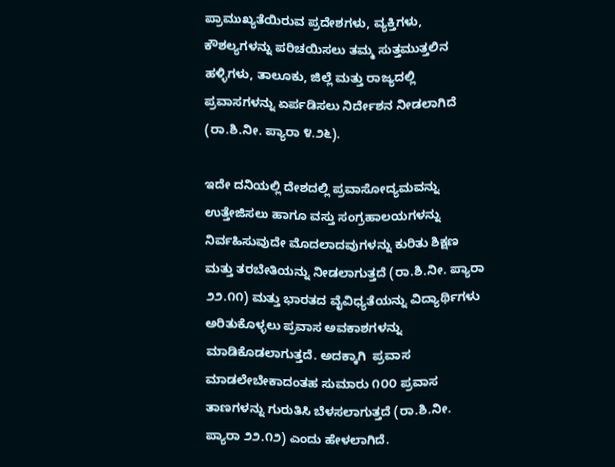ಪ್ರಾಮುಖ್ಯತೆಯಿರುವ ಪ್ರದೇಶಗಳು, ವ್ಯಕ್ತಿಗಳು, ಕೌಶಲ್ಯಗಳನ್ನು ಪರಿಚಯಿಸಲು ತಮ್ಮ ಸುತ್ತಮುತ್ತಲಿನ ಹಳ್ಳಿಗಳು, ತಾಲೂಕು, ಜಿಲ್ಲೆ ಮತ್ತು ರಾಜ್ಯದಲ್ಲಿ ಪ್ರವಾಸಗಳನ್ನು ಏರ್ಪಡಿಸಲು ನಿರ್ದೇಶನ ನೀಡಲಾಗಿದೆ (ರಾ.ಶಿ.ನೀ. ಪ್ಯಾರಾ ೪.೨೬).

ಇದೇ ದನಿಯಲ್ಲಿ ದೇಶದಲ್ಲಿ ಪ್ರವಾಸೋದ್ಯಮವನ್ನು ಉತ್ತೇಜಿಸಲು ಹಾಗೂ ವಸ್ತು ಸಂಗ್ರಹಾಲಯಗಳನ್ನು ನಿರ್ವಹಿಸುವುದೇ ಮೊದಲಾದವುಗಳನ್ನು ಕುರಿತು ಶಿಕ್ಷಣ ಮತ್ತು ತರಬೇತಿಯನ್ನು ನೀಡಲಾಗುತ್ತದೆ (ರಾ.ಶಿ.ನೀ. ಪ್ಯಾರಾ ೨೨.೧೧) ಮತ್ತು ಭಾರತದ ವೈವಿಧ್ಯತೆಯನ್ನು ವಿದ್ಯಾರ್ಥಿಗಳು ಅರಿತುಕೊಳ್ಳಲು ಪ್ರವಾಸ ಅವಕಾಶಗಳನ್ನು ಮಾಡಿಕೊಡಲಾಗುತ್ತದೆ. ಅದಕ್ಕಾಗಿ  ಪ್ರವಾಸ ಮಾಡಲೇಬೇಕಾದಂತಹ ಸುಮಾರು ೧೦೦ ಪ್ರವಾಸ ತಾಣಗಳನ್ನು ಗುರುತಿಸಿ ಬೆಳಸಲಾಗುತ್ತದೆ (ರಾ.ಶಿ.ನೀ. ಪ್ಯಾರಾ ೨೨.೧೨) ಎಂದು ಹೇಳಲಾಗಿದೆ.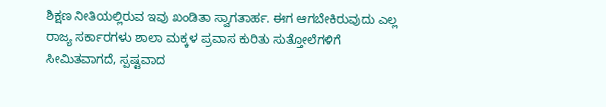ಶಿಕ್ಷಣ ನೀತಿಯಲ್ಲಿರುವ ಇವು ಖಂಡಿತಾ ಸ್ವಾಗತಾರ್ಹ. ಈಗ ಆಗಬೇಕಿರುವುದು ಎಲ್ಲ ರಾಜ್ಯ ಸರ್ಕಾರಗಳು ಶಾಲಾ ಮಕ್ಕಳ ಪ್ರವಾಸ ಕುರಿತು ಸುತ್ತೋಲೆಗಳಿಗೆ ಸೀಮಿತವಾಗದೆ, ಸ್ಪಷ್ಟವಾದ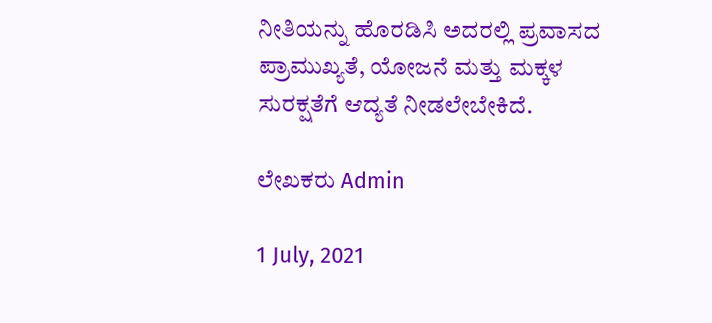ನೀತಿಯನ್ನು ಹೊರಡಿಸಿ ಅದರಲ್ಲಿ ಪ್ರವಾಸದ ಪ್ರಾಮುಖ್ಯತೆ, ಯೋಜನೆ ಮತ್ತು ಮಕ್ಕಳ ಸುರಕ್ಷತೆಗೆ ಆದ್ಯತೆ ನೀಡಲೇಬೇಕಿದೆ.

ಲೇಖಕರು Admin

1 July, 2021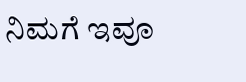ನಿಮಗೆ ಇವೂ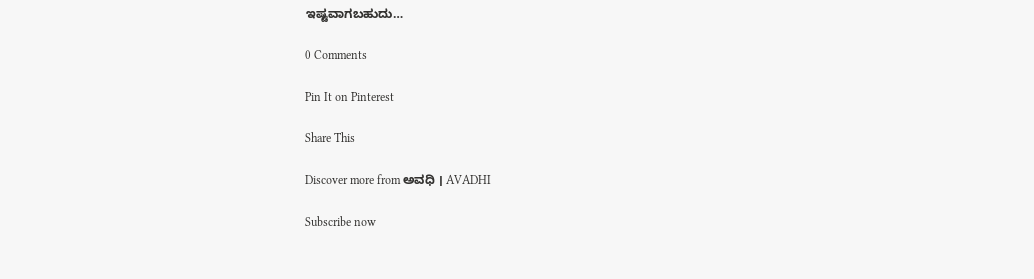ಇಷ್ಟವಾಗಬಹುದು…

0 Comments

Pin It on Pinterest

Share This

Discover more from ಅವಧಿ । AVADHI

Subscribe now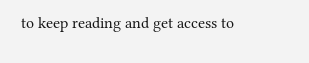to keep reading and get access to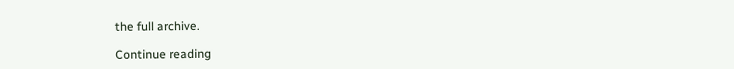the full archive.

Continue reading